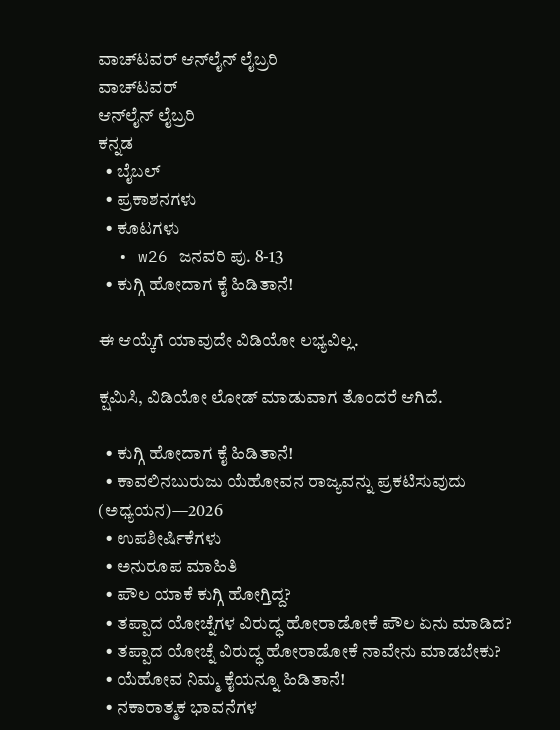ವಾಚ್‌ಟವರ್ ಆನ್‌ಲೈನ್ ಲೈಬ್ರರಿ
ವಾಚ್‌ಟವರ್
ಆನ್‌ಲೈನ್ ಲೈಬ್ರರಿ
ಕನ್ನಡ
  • ಬೈಬಲ್
  • ಪ್ರಕಾಶನಗಳು
  • ಕೂಟಗಳು
  • w26 ಜನವರಿ ಪು. 8-13
  • ಕುಗ್ಗಿ ಹೋದಾಗ ಕೈ ಹಿಡಿತಾನೆ!

ಈ ಆಯ್ಕೆಗೆ ಯಾವುದೇ ವಿಡಿಯೋ ಲಭ್ಯವಿಲ್ಲ.

ಕ್ಷಮಿಸಿ, ವಿಡಿಯೋ ಲೋಡ್ ಮಾಡುವಾಗ ತೊಂದರೆ ಆಗಿದೆ.

  • ಕುಗ್ಗಿ ಹೋದಾಗ ಕೈ ಹಿಡಿತಾನೆ!
  • ಕಾವಲಿನಬುರುಜು ಯೆಹೋವನ ರಾಜ್ಯವನ್ನು ಪ್ರಕಟಿಸುವುದು (ಅಧ್ಯಯನ)—2026
  • ಉಪಶೀರ್ಷಿಕೆಗಳು
  • ಅನುರೂಪ ಮಾಹಿತಿ
  • ಪೌಲ ಯಾಕೆ ಕುಗ್ಗಿ ಹೋಗ್ತಿದ್ದ?
  • ತಪ್ಪಾದ ಯೋಚ್ನೆಗಳ ವಿರುದ್ಧ ಹೋರಾಡೋಕೆ ಪೌಲ ಏನು ಮಾಡಿದ?
  • ತಪ್ಪಾದ ಯೋಚ್ನೆ ವಿರುದ್ಧ ಹೋರಾಡೋಕೆ ನಾವೇನು ಮಾಡಬೇಕು?
  • ಯೆಹೋವ ನಿಮ್ಮ ಕೈಯನ್ನೂ ಹಿಡಿತಾನೆ!
  • ನಕಾರಾತ್ಮಕ ಭಾವನೆಗಳ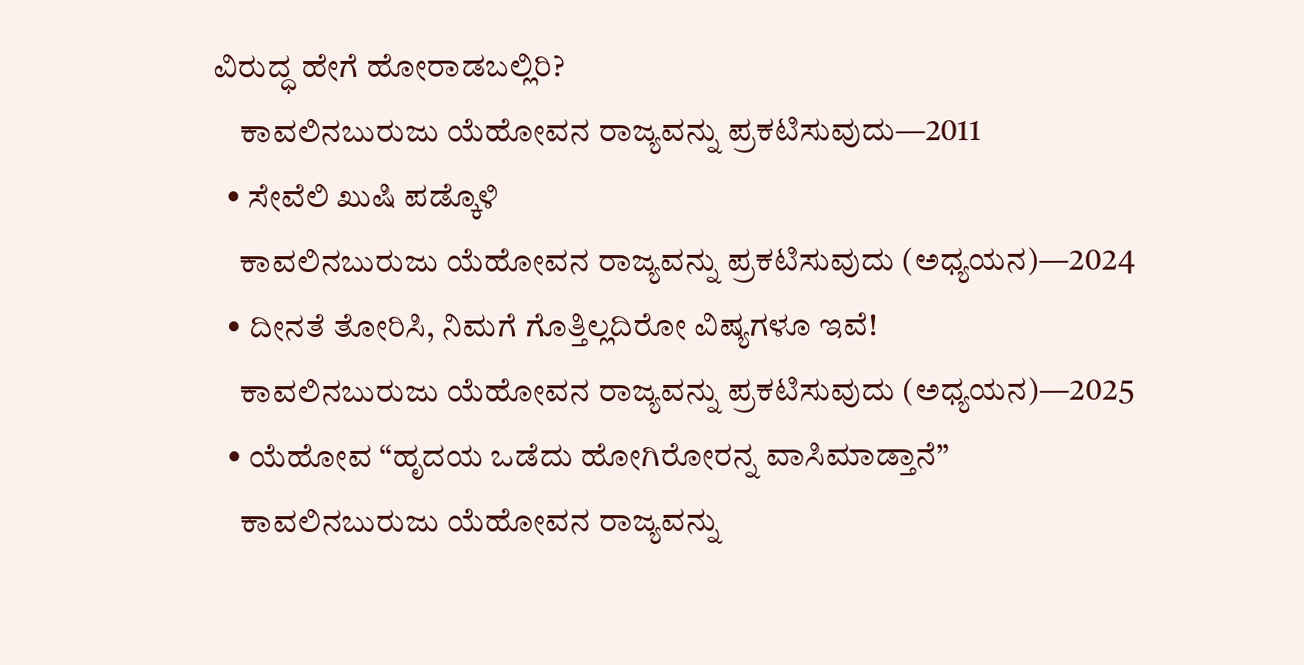ವಿರುದ್ಧ ಹೇಗೆ ಹೋರಾಡಬಲ್ಲಿರಿ?
    ಕಾವಲಿನಬುರುಜು ಯೆಹೋವನ ರಾಜ್ಯವನ್ನು ಪ್ರಕಟಿಸುವುದು—2011
  • ಸೇವೆಲಿ ಖುಷಿ ಪಡ್ಕೊಳಿ
    ಕಾವಲಿನಬುರುಜು ಯೆಹೋವನ ರಾಜ್ಯವನ್ನು ಪ್ರಕಟಿಸುವುದು (ಅಧ್ಯಯನ)—2024
  • ದೀನತೆ ತೋರಿಸಿ, ನಿಮಗೆ ಗೊತ್ತಿಲ್ಲದಿರೋ ವಿಷ್ಯಗಳೂ ಇವೆ!
    ಕಾವಲಿನಬುರುಜು ಯೆಹೋವನ ರಾಜ್ಯವನ್ನು ಪ್ರಕಟಿಸುವುದು (ಅಧ್ಯಯನ)—2025
  • ಯೆಹೋವ “ಹೃದಯ ಒಡೆದು ಹೋಗಿರೋರನ್ನ ವಾಸಿಮಾಡ್ತಾನೆ”
    ಕಾವಲಿನಬುರುಜು ಯೆಹೋವನ ರಾಜ್ಯವನ್ನು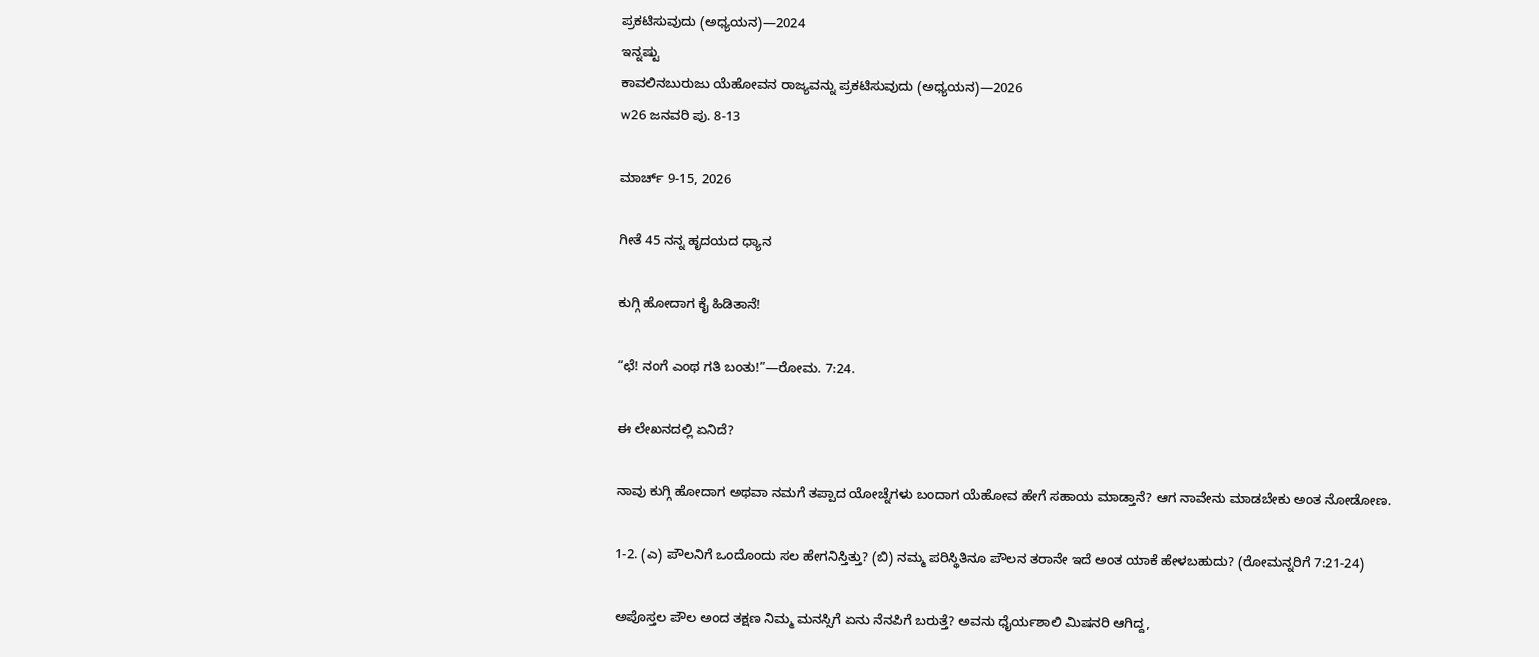ಪ್ರಕಟಿಸುವುದು (ಅಧ್ಯಯನ)—2024
ಇನ್ನಷ್ಟು
ಕಾವಲಿನಬುರುಜು ಯೆಹೋವನ ರಾಜ್ಯವನ್ನು ಪ್ರಕಟಿಸುವುದು (ಅಧ್ಯಯನ)—2026
w26 ಜನವರಿ ಪು. 8-13

ಮಾರ್ಚ್‌ 9-15, 2026

ಗೀತೆ 45 ನನ್ನ ಹೃದಯದ ಧ್ಯಾನ

ಕುಗ್ಗಿ ಹೋದಾಗ ಕೈ ಹಿಡಿತಾನೆ!

“ಛೆ! ನಂಗೆ ಎಂಥ ಗತಿ ಬಂತು!”—ರೋಮ. 7:24.

ಈ ಲೇಖನದಲ್ಲಿ ಏನಿದೆ?

ನಾವು ಕುಗ್ಗಿ ಹೋದಾಗ ಅಥವಾ ನಮಗೆ ತಪ್ಪಾದ ಯೋಚ್ನೆಗಳು ಬಂದಾಗ ಯೆಹೋವ ಹೇಗೆ ಸಹಾಯ ಮಾಡ್ತಾನೆ? ಆಗ ನಾವೇನು ಮಾಡಬೇಕು ಅಂತ ನೋಡೋಣ.

1-2. (ಎ) ಪೌಲನಿಗೆ ಒಂದೊಂದು ಸಲ ಹೇಗನಿಸ್ತಿತ್ತು? (ಬಿ) ನಮ್ಮ ಪರಿಸ್ಥಿತಿನೂ ಪೌಲನ ತರಾನೇ ಇದೆ ಅಂತ ಯಾಕೆ ಹೇಳಬಹುದು? (ರೋಮನ್ನರಿಗೆ 7:21-24)

ಅಪೊಸ್ತಲ ಪೌಲ ಅಂದ ತಕ್ಷಣ ನಿಮ್ಮ ಮನಸ್ಸಿಗೆ ಏನು ನೆನಪಿಗೆ ಬರುತ್ತೆ? ಅವನು ಧೈರ್ಯಶಾಲಿ ಮಿಷನರಿ ಆಗಿದ್ದ,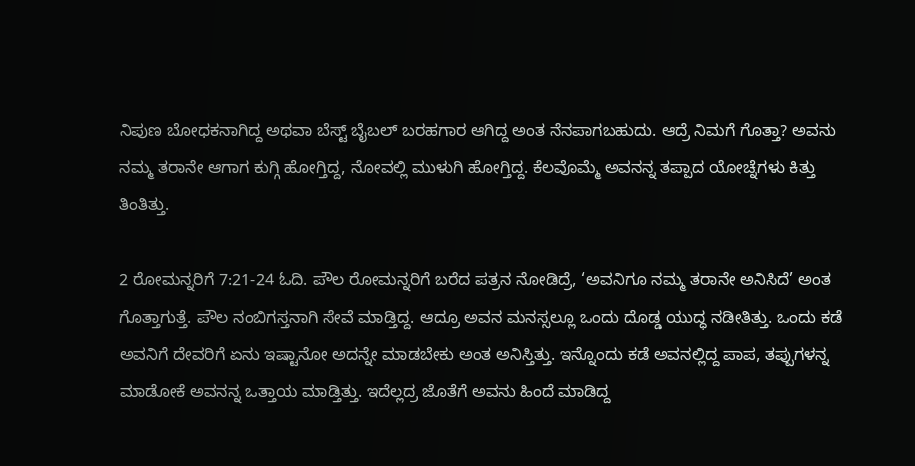ನಿಪುಣ ಬೋಧಕನಾಗಿದ್ದ ಅಥವಾ ಬೆಸ್ಟ್‌ ಬೈಬಲ್‌ ಬರಹಗಾರ ಆಗಿದ್ದ ಅಂತ ನೆನಪಾಗಬಹುದು. ಆದ್ರೆ ನಿಮಗೆ ಗೊತ್ತಾ? ಅವನು ನಮ್ಮ ತರಾನೇ ಆಗಾಗ ಕುಗ್ಗಿ ಹೋಗ್ತಿದ್ದ, ನೋವಲ್ಲಿ ಮುಳುಗಿ ಹೋಗ್ತಿದ್ದ. ಕೆಲವೊಮ್ಮೆ ಅವನನ್ನ ತಪ್ಪಾದ ಯೋಚ್ನೆಗಳು ಕಿತ್ತು ತಿಂತಿತ್ತು.

2 ರೋಮನ್ನರಿಗೆ 7:21-24 ಓದಿ. ಪೌಲ ರೋಮನ್ನರಿಗೆ ಬರೆದ ಪತ್ರನ ನೋಡಿದ್ರೆ, ‘ಅವನಿಗೂ ನಮ್ಮ ತರಾನೇ ಅನಿಸಿದೆ’ ಅಂತ ಗೊತ್ತಾಗುತ್ತೆ. ಪೌಲ ನಂಬಿಗಸ್ತನಾಗಿ ಸೇವೆ ಮಾಡ್ತಿದ್ದ. ಆದ್ರೂ ಅವನ ಮನಸ್ಸಲ್ಲೂ ಒಂದು ದೊಡ್ಡ ಯುದ್ಧ ನಡೀತಿತ್ತು. ಒಂದು ಕಡೆ ಅವನಿಗೆ ದೇವರಿಗೆ ಏನು ಇಷ್ಟಾನೋ ಅದನ್ನೇ ಮಾಡಬೇಕು ಅಂತ ಅನಿಸ್ತಿತ್ತು. ಇನ್ನೊಂದು ಕಡೆ ಅವನಲ್ಲಿದ್ದ ಪಾಪ, ತಪ್ಪುಗಳನ್ನ ಮಾಡೋಕೆ ಅವನನ್ನ ಒತ್ತಾಯ ಮಾಡ್ತಿತ್ತು. ಇದೆಲ್ಲದ್ರ ಜೊತೆಗೆ ಅವನು ಹಿಂದೆ ಮಾಡಿದ್ದ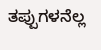ತಪ್ಪುಗಳನೆಲ್ಲ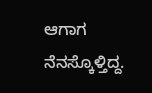ಆಗಾಗ ನೆನಸ್ಕೊಳ್ತಿದ್ದ.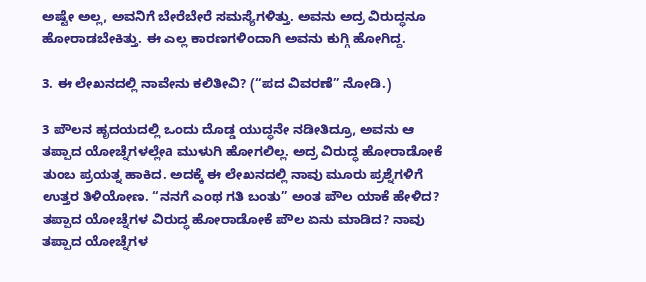ಅಷ್ಟೇ ಅಲ್ಲ, ಅವನಿಗೆ ಬೇರೆಬೇರೆ ಸಮಸ್ಯೆಗಳಿತ್ತು. ಅವನು ಅದ್ರ ವಿರುದ್ಧನೂ ಹೋರಾಡಬೇಕಿತ್ತು. ಈ ಎಲ್ಲ ಕಾರಣಗಳಿಂದಾಗಿ ಅವನು ಕುಗ್ಗಿ ಹೋಗಿದ್ದ.

3. ಈ ಲೇಖನದಲ್ಲಿ ನಾವೇನು ಕಲಿತೀವಿ? (“ಪದ ವಿವರಣೆ” ನೋಡಿ.)

3 ಪೌಲನ ಹೃದಯದಲ್ಲಿ ಒಂದು ದೊಡ್ಡ ಯುದ್ಧನೇ ನಡೀತಿದ್ರೂ, ಅವನು ಆ ತಪ್ಪಾದ ಯೋಚ್ನೆಗಳಲ್ಲೇa ಮುಳುಗಿ ಹೋಗಲಿಲ್ಲ. ಅದ್ರ ವಿರುದ್ಧ ಹೋರಾಡೋಕೆ ತುಂಬ ಪ್ರಯತ್ನ ಹಾಕಿದ. ಅದಕ್ಕೆ ಈ ಲೇಖನದಲ್ಲಿ ನಾವು ಮೂರು ಪ್ರಶ್ನೆಗಳಿಗೆ ಉತ್ತರ ತಿಳಿಯೋಣ. “ನನಗೆ ಎಂಥ ಗತಿ ಬಂತು” ಅಂತ ಪೌಲ ಯಾಕೆ ಹೇಳಿದ? ತಪ್ಪಾದ ಯೋಚ್ನೆಗಳ ವಿರುದ್ಧ ಹೋರಾಡೋಕೆ ಪೌಲ ಏನು ಮಾಡಿದ? ನಾವು ತಪ್ಪಾದ ಯೋಚ್ನೆಗಳ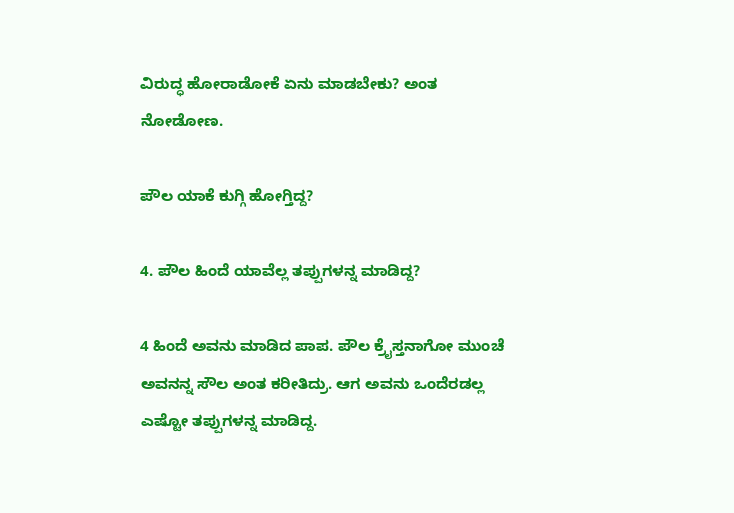ವಿರುದ್ಧ ಹೋರಾಡೋಕೆ ಏನು ಮಾಡಬೇಕು? ಅಂತ ನೋಡೋಣ.

ಪೌಲ ಯಾಕೆ ಕುಗ್ಗಿ ಹೋಗ್ತಿದ್ದ?

4. ಪೌಲ ಹಿಂದೆ ಯಾವೆಲ್ಲ ತಪ್ಪುಗಳನ್ನ ಮಾಡಿದ್ದ?

4 ಹಿಂದೆ ಅವನು ಮಾಡಿದ ಪಾಪ. ಪೌಲ ಕ್ರೈಸ್ತನಾಗೋ ಮುಂಚೆ ಅವನನ್ನ ಸೌಲ ಅಂತ ಕರೀತಿದ್ರು. ಆಗ ಅವನು ಒಂದೆರಡಲ್ಲ ಎಷ್ಟೋ ತಪ್ಪುಗಳನ್ನ ಮಾಡಿದ್ದ.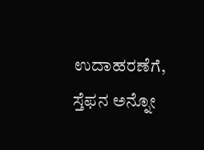ಉದಾಹರಣೆಗೆ, ಸ್ತೆಫನ ಅನ್ನೋ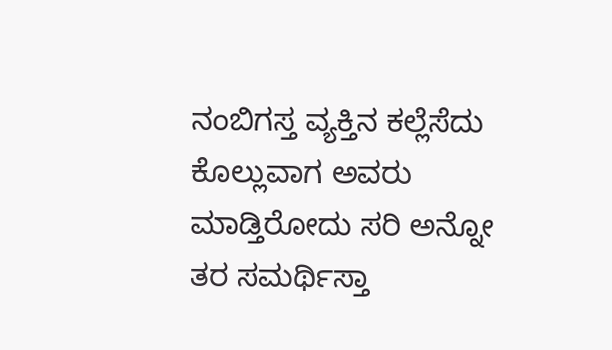ನಂಬಿಗಸ್ತ ವ್ಯಕ್ತಿನ ಕಲ್ಲೆಸೆದು ಕೊಲ್ಲುವಾಗ ಅವರು ಮಾಡ್ತಿರೋದು ಸರಿ ಅನ್ನೋ ತರ ಸಮರ್ಥಿಸ್ತಾ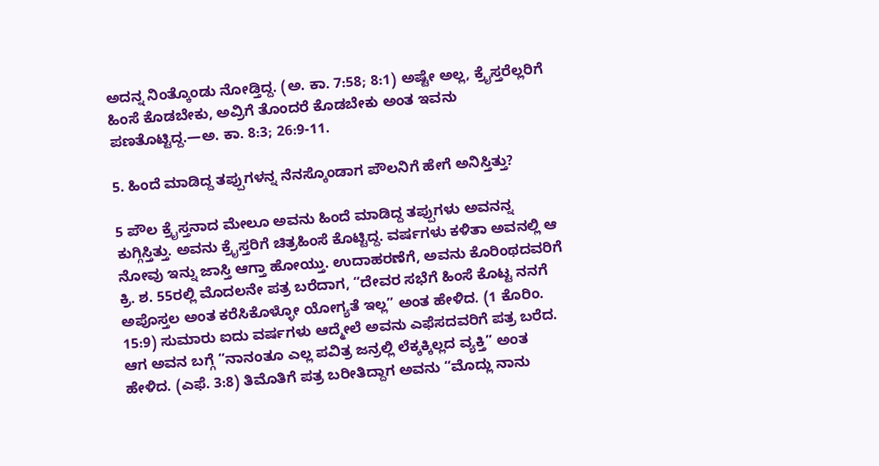ಅದನ್ನ ನಿಂತ್ಕೊಂಡು ನೋಡ್ತಿದ್ದ. (ಅ. ಕಾ. 7:58; 8:1) ಅಷ್ಟೇ ಅಲ್ಲ, ಕ್ರೈಸ್ತರೆಲ್ಲರಿಗೆ ಹಿಂಸೆ ಕೊಡಬೇಕು, ಅವ್ರಿಗೆ ತೊಂದರೆ ಕೊಡಬೇಕು ಅಂತ ಇವನು ಪಣತೊಟ್ಟಿದ್ದ.—ಅ. ಕಾ. 8:3; 26:9-11.

5. ಹಿಂದೆ ಮಾಡಿದ್ದ ತಪ್ಪುಗಳನ್ನ ನೆನಸ್ಕೊಂಡಾಗ ಪೌಲನಿಗೆ ಹೇಗೆ ಅನಿಸ್ತಿತ್ತು?

5 ಪೌಲ ಕ್ರೈಸ್ತನಾದ ಮೇಲೂ ಅವನು ಹಿಂದೆ ಮಾಡಿದ್ದ ತಪ್ಪುಗಳು ಅವನನ್ನ ಕುಗ್ಗಿಸ್ತಿತ್ತು. ಅವನು ಕ್ರೈಸ್ತರಿಗೆ ಚಿತ್ರಹಿಂಸೆ ಕೊಟ್ಟಿದ್ದ. ವರ್ಷಗಳು ಕಳಿತಾ ಅವನಲ್ಲಿ ಆ ನೋವು ಇನ್ನು ಜಾಸ್ತಿ ಆಗ್ತಾ ಹೋಯ್ತು. ಉದಾಹರಣೆಗೆ, ಅವನು ಕೊರಿಂಥದವರಿಗೆ ಕ್ರಿ. ಶ. 55ರಲ್ಲಿ ಮೊದಲನೇ ಪತ್ರ ಬರೆದಾಗ, “ದೇವರ ಸಭೆಗೆ ಹಿಂಸೆ ಕೊಟ್ಟ ನನಗೆ ಅಪೊಸ್ತಲ ಅಂತ ಕರೆಸಿಕೊಳ್ಳೋ ಯೋಗ್ಯತೆ ಇಲ್ಲ” ಅಂತ ಹೇಳಿದ. (1 ಕೊರಿಂ. 15:9) ಸುಮಾರು ಐದು ವರ್ಷಗಳು ಆದ್ಮೇಲೆ ಅವನು ಎಫೆಸದವರಿಗೆ ಪತ್ರ ಬರೆದ. ಆಗ ಅವನ ಬಗ್ಗೆ “ನಾನಂತೂ ಎಲ್ಲ ಪವಿತ್ರ ಜನ್ರಲ್ಲಿ ಲೆಕ್ಕಕ್ಕಿಲ್ಲದ ವ್ಯಕ್ತಿ” ಅಂತ ಹೇಳಿದ. (ಎಫೆ. 3:8) ತಿಮೊತಿಗೆ ಪತ್ರ ಬರೀತಿದ್ದಾಗ ಅವನು “ಮೊದ್ಲು ನಾನು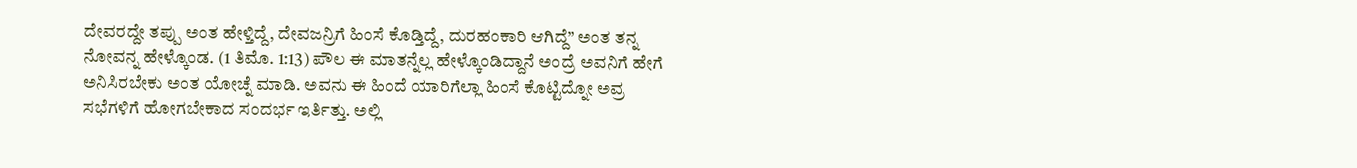ದೇವರದ್ದೇ ತಪ್ಪು ಅಂತ ಹೇಳ್ತಿದ್ದೆ, ದೇವಜನ್ರಿಗೆ ಹಿಂಸೆ ಕೊಡ್ತಿದ್ದೆ, ದುರಹಂಕಾರಿ ಆಗಿದ್ದೆ” ಅಂತ ತನ್ನ ನೋವನ್ನ ಹೇಳ್ಕೊಂಡ. (1 ತಿಮೊ. 1:13) ಪೌಲ ಈ ಮಾತನ್ನೆಲ್ಲ ಹೇಳ್ಕೊಂಡಿದ್ದಾನೆ ಅಂದ್ರೆ ಅವನಿಗೆ ಹೇಗೆ ಅನಿಸಿರಬೇಕು ಅಂತ ಯೋಚ್ನೆ ಮಾಡಿ. ಅವನು ಈ ಹಿಂದೆ ಯಾರಿಗೆಲ್ಲಾ ಹಿಂಸೆ ಕೊಟ್ಟಿದ್ನೋ ಅವ್ರ ಸಭೆಗಳಿಗೆ ಹೋಗಬೇಕಾದ ಸಂದರ್ಭ ಇರ್ತಿತ್ತು. ಅಲ್ಲಿ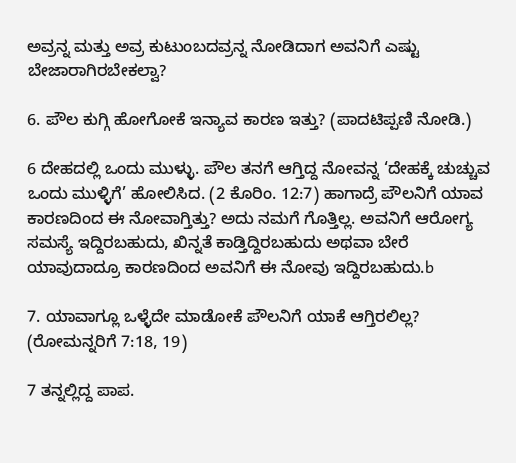ಅವ್ರನ್ನ ಮತ್ತು ಅವ್ರ ಕುಟುಂಬದವ್ರನ್ನ ನೋಡಿದಾಗ ಅವನಿಗೆ ಎಷ್ಟು ಬೇಜಾರಾಗಿರಬೇಕಲ್ವಾ?

6. ಪೌಲ ಕುಗ್ಗಿ ಹೋಗೋಕೆ ಇನ್ಯಾವ ಕಾರಣ ಇತ್ತು? (ಪಾದಟಿಪ್ಪಣಿ ನೋಡಿ.)

6 ದೇಹದಲ್ಲಿ ಒಂದು ಮುಳ್ಳು. ಪೌಲ ತನಗೆ ಆಗ್ತಿದ್ದ ನೋವನ್ನ ‘ದೇಹಕ್ಕೆ ಚುಚ್ಚುವ ಒಂದು ಮುಳ್ಳಿಗೆ’ ಹೋಲಿಸಿದ. (2 ಕೊರಿಂ. 12:7) ಹಾಗಾದ್ರೆ ಪೌಲನಿಗೆ ಯಾವ ಕಾರಣದಿಂದ ಈ ನೋವಾಗ್ತಿತ್ತು? ಅದು ನಮಗೆ ಗೊತ್ತಿಲ್ಲ. ಅವನಿಗೆ ಆರೋಗ್ಯ ಸಮಸ್ಯೆ ಇದ್ದಿರಬಹುದು, ಖಿನ್ನತೆ ಕಾಡ್ತಿದ್ದಿರಬಹುದು ಅಥವಾ ಬೇರೆ ಯಾವುದಾದ್ರೂ ಕಾರಣದಿಂದ ಅವನಿಗೆ ಈ ನೋವು ಇದ್ದಿರಬಹುದು.b

7. ಯಾವಾಗ್ಲೂ ಒಳ್ಳೆದೇ ಮಾಡೋಕೆ ಪೌಲನಿಗೆ ಯಾಕೆ ಆಗ್ತಿರಲಿಲ್ಲ? (ರೋಮನ್ನರಿಗೆ 7:18, 19)

7 ತನ್ನಲ್ಲಿದ್ದ ಪಾಪ.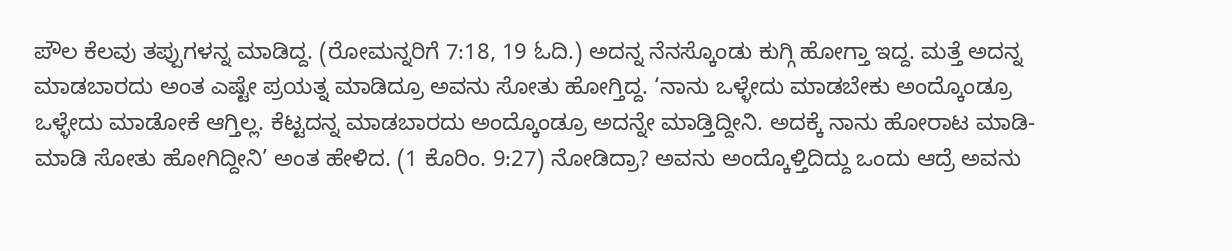ಪೌಲ ಕೆಲವು ತಪ್ಪುಗಳನ್ನ ಮಾಡಿದ್ದ. (ರೋಮನ್ನರಿಗೆ 7:18, 19 ಓದಿ.) ಅದನ್ನ ನೆನಸ್ಕೊಂಡು ಕುಗ್ಗಿ ಹೋಗ್ತಾ ಇದ್ದ. ಮತ್ತೆ ಅದನ್ನ ಮಾಡಬಾರದು ಅಂತ ಎಷ್ಟೇ ಪ್ರಯತ್ನ ಮಾಡಿದ್ರೂ ಅವನು ಸೋತು ಹೋಗ್ತಿದ್ದ. ‘ನಾನು ಒಳ್ಳೇದು ಮಾಡಬೇಕು ಅಂದ್ಕೊಂಡ್ರೂ ಒಳ್ಳೇದು ಮಾಡೋಕೆ ಆಗ್ತಿಲ್ಲ. ಕೆಟ್ಟದನ್ನ ಮಾಡಬಾರದು ಅಂದ್ಕೊಂಡ್ರೂ ಅದನ್ನೇ ಮಾಡ್ತಿದ್ದೀನಿ. ಅದಕ್ಕೆ ನಾನು ಹೋರಾಟ ಮಾಡಿ-ಮಾಡಿ ಸೋತು ಹೋಗಿದ್ದೀನಿ’ ಅಂತ ಹೇಳಿದ. (1 ಕೊರಿಂ. 9:27) ನೋಡಿದ್ರಾ? ಅವನು ಅಂದ್ಕೊಳ್ತಿದಿದ್ದು ಒಂದು ಆದ್ರೆ ಅವನು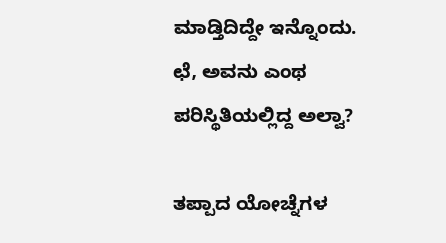ಮಾಡ್ತಿದಿದ್ದೇ ಇನ್ನೊಂದು. ಛೆ, ಅವನು ಎಂಥ ಪರಿಸ್ಥಿತಿಯಲ್ಲಿದ್ದ ಅಲ್ವಾ?

ತಪ್ಪಾದ ಯೋಚ್ನೆಗಳ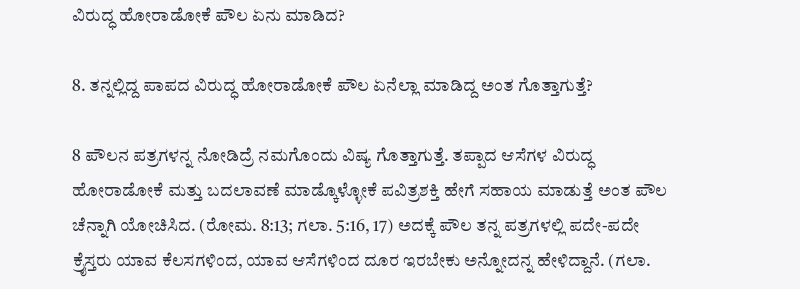ವಿರುದ್ಧ ಹೋರಾಡೋಕೆ ಪೌಲ ಏನು ಮಾಡಿದ?

8. ತನ್ನಲ್ಲಿದ್ದ ಪಾಪದ ವಿರುದ್ಧ ಹೋರಾಡೋಕೆ ಪೌಲ ಏನೆಲ್ಲಾ ಮಾಡಿದ್ದ ಅಂತ ಗೊತ್ತಾಗುತ್ತೆ?

8 ಪೌಲನ ಪತ್ರಗಳನ್ನ ನೋಡಿದ್ರೆ ನಮಗೊಂದು ವಿಷ್ಯ ಗೊತ್ತಾಗುತ್ತೆ. ತಪ್ಪಾದ ಆಸೆಗಳ ವಿರುದ್ಧ ಹೋರಾಡೋಕೆ ಮತ್ತು ಬದಲಾವಣೆ ಮಾಡ್ಕೊಳ್ಳೋಕೆ ಪವಿತ್ರಶಕ್ತಿ ಹೇಗೆ ಸಹಾಯ ಮಾಡುತ್ತೆ ಅಂತ ಪೌಲ ಚೆನ್ನಾಗಿ ಯೋಚಿಸಿದ. (ರೋಮ. 8:13; ಗಲಾ. 5:16, 17) ಅದಕ್ಕೆ ಪೌಲ ತನ್ನ ಪತ್ರಗಳಲ್ಲಿ ಪದೇ-ಪದೇ ಕ್ರೈಸ್ತರು ಯಾವ ಕೆಲಸಗಳಿಂದ, ಯಾವ ಆಸೆಗಳಿಂದ ದೂರ ಇರಬೇಕು ಅನ್ನೋದನ್ನ ಹೇಳಿದ್ದಾನೆ. (ಗಲಾ.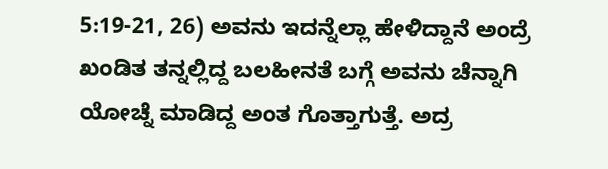5:19-21, 26) ಅವನು ಇದನ್ನೆಲ್ಲಾ ಹೇಳಿದ್ದಾನೆ ಅಂದ್ರೆ ಖಂಡಿತ ತನ್ನಲ್ಲಿದ್ದ ಬಲಹೀನತೆ ಬಗ್ಗೆ ಅವನು ಚೆನ್ನಾಗಿ ಯೋಚ್ನೆ ಮಾಡಿದ್ದ ಅಂತ ಗೊತ್ತಾಗುತ್ತೆ. ಅದ್ರ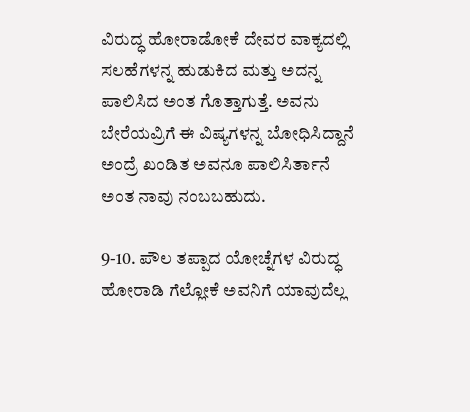ವಿರುದ್ಧ ಹೋರಾಡೋಕೆ ದೇವರ ವಾಕ್ಯದಲ್ಲಿ ಸಲಹೆಗಳನ್ನ ಹುಡುಕಿದ ಮತ್ತು ಅದನ್ನ ಪಾಲಿಸಿದ ಅಂತ ಗೊತ್ತಾಗುತ್ತೆ. ಅವನು ಬೇರೆಯವ್ರಿಗೆ ಈ ವಿಷ್ಯಗಳನ್ನ ಬೋಧಿಸಿದ್ದಾನೆ ಅಂದ್ರೆ ಖಂಡಿತ ಅವನೂ ಪಾಲಿಸಿರ್ತಾನೆ ಅಂತ ನಾವು ನಂಬಬಹುದು.

9-10. ಪೌಲ ತಪ್ಪಾದ ಯೋಚ್ನೆಗಳ ವಿರುದ್ಧ ಹೋರಾಡಿ ಗೆಲ್ಲೋಕೆ ಅವನಿಗೆ ಯಾವುದೆಲ್ಲ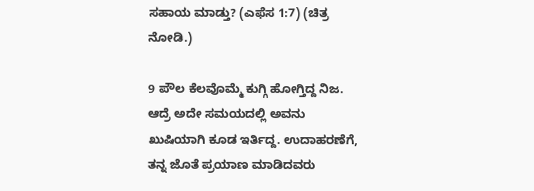ಸಹಾಯ ಮಾಡ್ತು? (ಎಫೆಸ 1:7) (ಚಿತ್ರ ನೋಡಿ.)

9 ಪೌಲ ಕೆಲವೊಮ್ಮೆ ಕುಗ್ಗಿ ಹೋಗ್ತಿದ್ದ ನಿಜ. ಆದ್ರೆ ಅದೇ ಸಮಯದಲ್ಲಿ ಅವನು ಖುಷಿಯಾಗಿ ಕೂಡ ಇರ್ತಿದ್ದ. ಉದಾಹರಣೆಗೆ, ತನ್ನ ಜೊತೆ ಪ್ರಯಾಣ ಮಾಡಿದವರು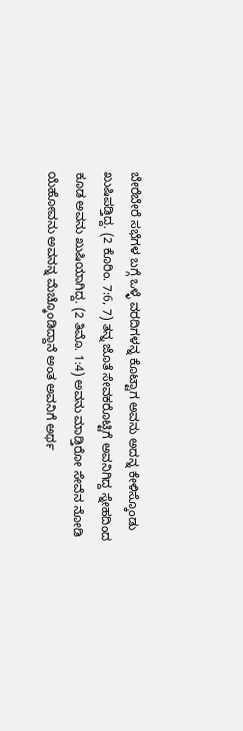ಬೇರೆಬೇರೆ ಸಭೆಗಳ ಬಗ್ಗೆ ಒಳ್ಳೆ ವರದಿಗಳನ್ನ ಕೊಟ್ಟಾಗ ಅವನು ಅದನ್ನ ಕೇಳಿಸ್ಕೊಂಡು ಖುಷಿಪಡ್ತಿದ್ದ. (2 ಕೊರಿಂ. 7:6, 7) ತನ್ನ ಜೊತೆ ಸೇವಕರೊಟ್ಟಿಗೆ ಅವನಿಗಿದ್ದ ಸ್ನೇಹದಿಂದ ಕೂಡ ಅವನು ಖುಷಿಯಾಗಿದ್ದ. (2 ತಿಮೊ. 1:4) ಅವನು ಮಾಡ್ತಿರೋ ಸೇವೆನ ನೋಡಿ ಯೆಹೋವನು ಅವನನ್ನ ಮೆಚ್ಕೊಂಡಿದ್ದಾನೆ ಅಂತ ಅವನಿಗೆ ಅರ್ಥ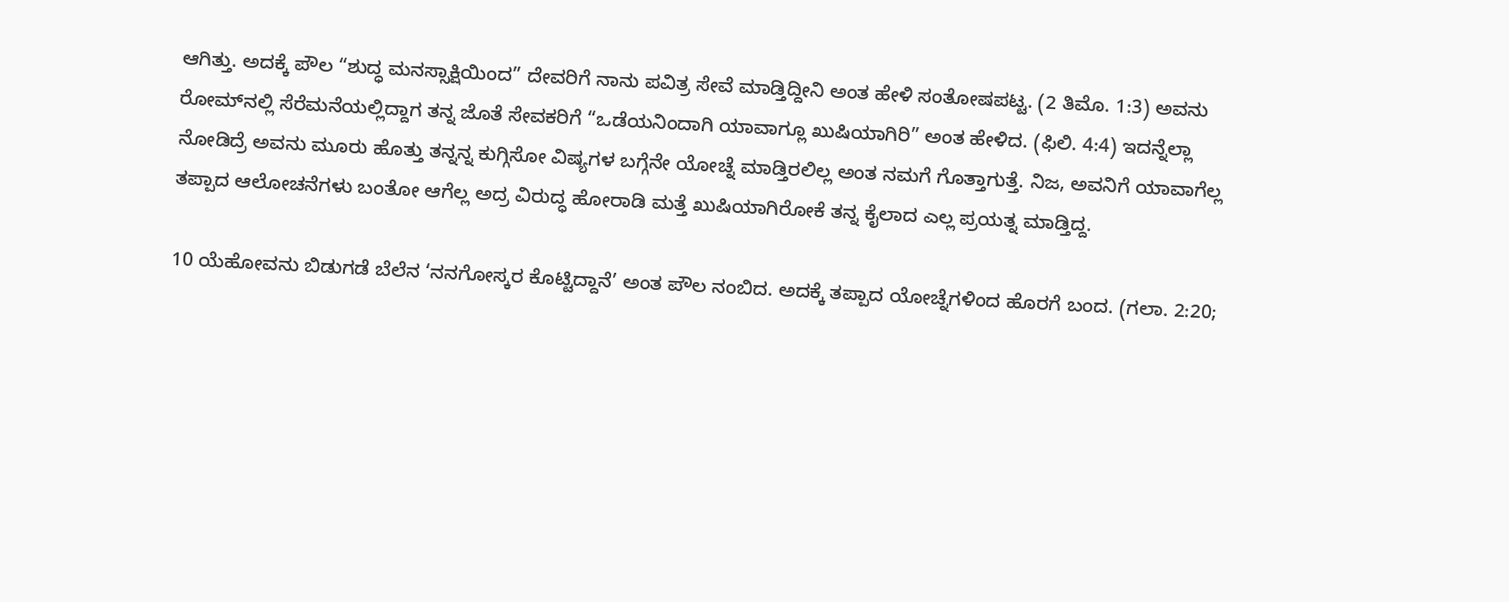ಆಗಿತ್ತು. ಅದಕ್ಕೆ ಪೌಲ “ಶುದ್ಧ ಮನಸ್ಸಾಕ್ಷಿಯಿಂದ” ದೇವರಿಗೆ ನಾನು ಪವಿತ್ರ ಸೇವೆ ಮಾಡ್ತಿದ್ದೀನಿ ಅಂತ ಹೇಳಿ ಸಂತೋಷಪಟ್ಟ. (2 ತಿಮೊ. 1:3) ಅವನು ರೋಮ್‌ನಲ್ಲಿ ಸೆರೆಮನೆಯಲ್ಲಿದ್ದಾಗ ತನ್ನ ಜೊತೆ ಸೇವಕರಿಗೆ “ಒಡೆಯನಿಂದಾಗಿ ಯಾವಾಗ್ಲೂ ಖುಷಿಯಾಗಿರಿ” ಅಂತ ಹೇಳಿದ. (ಫಿಲಿ. 4:4) ಇದನ್ನೆಲ್ಲಾ ನೋಡಿದ್ರೆ ಅವನು ಮೂರು ಹೊತ್ತು ತನ್ನನ್ನ ಕುಗ್ಗಿಸೋ ವಿಷ್ಯಗಳ ಬಗ್ಗೆನೇ ಯೋಚ್ನೆ ಮಾಡ್ತಿರಲಿಲ್ಲ ಅಂತ ನಮಗೆ ಗೊತ್ತಾಗುತ್ತೆ. ನಿಜ, ಅವನಿಗೆ ಯಾವಾಗೆಲ್ಲ ತಪ್ಪಾದ ಆಲೋಚನೆಗಳು ಬಂತೋ ಆಗೆಲ್ಲ ಅದ್ರ ವಿರುದ್ಧ ಹೋರಾಡಿ ಮತ್ತೆ ಖುಷಿಯಾಗಿರೋಕೆ ತನ್ನ ಕೈಲಾದ ಎಲ್ಲ ಪ್ರಯತ್ನ ಮಾಡ್ತಿದ್ದ.

10 ಯೆಹೋವನು ಬಿಡುಗಡೆ ಬೆಲೆನ ‘ನನಗೋಸ್ಕರ ಕೊಟ್ಟಿದ್ದಾನೆ’ ಅಂತ ಪೌಲ ನಂಬಿದ. ಅದಕ್ಕೆ ತಪ್ಪಾದ ಯೋಚ್ನೆಗಳಿಂದ ಹೊರಗೆ ಬಂದ. (ಗಲಾ. 2:20;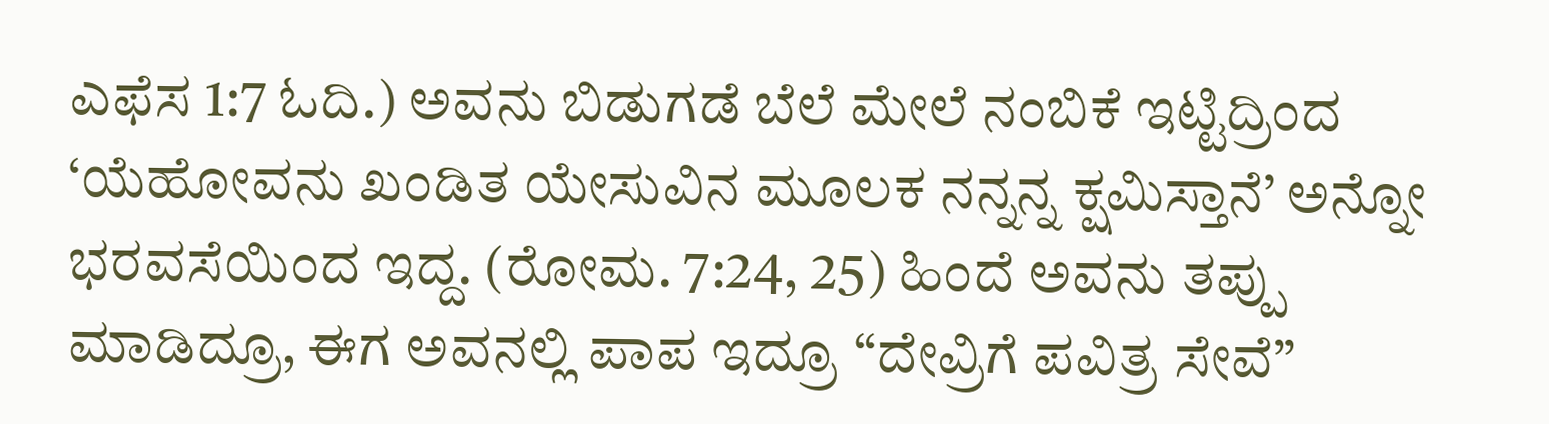ಎಫೆಸ 1:7 ಓದಿ.) ಅವನು ಬಿಡುಗಡೆ ಬೆಲೆ ಮೇಲೆ ನಂಬಿಕೆ ಇಟ್ಟಿದ್ರಿಂದ ‘ಯೆಹೋವನು ಖಂಡಿತ ಯೇಸುವಿನ ಮೂಲಕ ನನ್ನನ್ನ ಕ್ಷಮಿಸ್ತಾನೆ’ ಅನ್ನೋ ಭರವಸೆಯಿಂದ ಇದ್ದ. (ರೋಮ. 7:24, 25) ಹಿಂದೆ ಅವನು ತಪ್ಪು ಮಾಡಿದ್ರೂ, ಈಗ ಅವನಲ್ಲಿ ಪಾಪ ಇದ್ರೂ “ದೇವ್ರಿಗೆ ಪವಿತ್ರ ಸೇವೆ”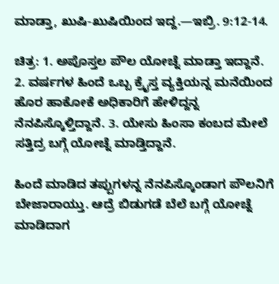ಮಾಡ್ತಾ, ಖುಷಿ-ಖುಷಿಯಿಂದ ಇದ್ದ.—ಇಬ್ರಿ. 9:12-14.

ಚಿತ್ರ: 1. ಅಪೊಸ್ತಲ ಪೌಲ ಯೋಚ್ನೆ ಮಾಡ್ತಾ ಇದ್ದಾನೆ. 2. ವರ್ಷಗಳ ಹಿಂದೆ ಒಬ್ಬ ಕ್ರೈಸ್ತ ವ್ಯಕ್ತಿಯನ್ನ ಮನೆಯಿಂದ ಹೊರ ಹಾಕೋಕೆ ಅಧಿಕಾರಿಗೆ ಹೇಳಿದ್ದನ್ನ ನೆನಪಿಸ್ಕೊಳ್ತಿದ್ದಾನೆ. 3. ಯೇಸು ಹಿಂಸಾ ಕಂಬದ ಮೇಲೆ ಸತ್ತಿದ್ರ ಬಗ್ಗೆ ಯೋಚ್ನೆ ಮಾಡ್ತಿದ್ದಾನೆ.

ಹಿಂದೆ ಮಾಡಿದ ತಪ್ಪುಗಳನ್ನ ನೆನಪಿಸ್ಕೊಂಡಾಗ ಪೌಲನಿಗೆ ಬೇಜಾರಾಯ್ತು. ಆದ್ರೆ ಬಿಡುಗಡೆ ಬೆಲೆ ಬಗ್ಗೆ ಯೋಚ್ನೆ ಮಾಡಿದಾಗ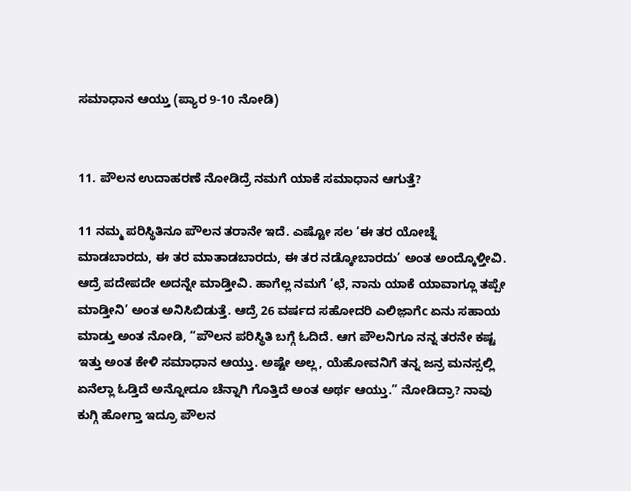ಸಮಾಧಾನ ಆಯ್ತು (ಪ್ಯಾರ 9-10 ನೋಡಿ)


11. ಪೌಲನ ಉದಾಹರಣೆ ನೋಡಿದ್ರೆ ನಮಗೆ ಯಾಕೆ ಸಮಾಧಾನ ಆಗುತ್ತೆ?

11 ನಮ್ಮ ಪರಿಸ್ಥಿತಿನೂ ಪೌಲನ ತರಾನೇ ಇದೆ. ಎಷ್ಟೋ ಸಲ ‘ಈ ತರ ಯೋಚ್ನೆ ಮಾಡಬಾರದು, ಈ ತರ ಮಾತಾಡಬಾರದು, ಈ ತರ ನಡ್ಕೋಬಾರದು’ ಅಂತ ಅಂದ್ಕೊಳ್ತೀವಿ. ಆದ್ರೆ ಪದೇಪದೇ ಅದನ್ನೇ ಮಾಡ್ತೀವಿ. ಹಾಗೆಲ್ಲ ನಮಗೆ ‘ಛೆ, ನಾನು ಯಾಕೆ ಯಾವಾಗ್ಲೂ ತಪ್ಪೇ ಮಾಡ್ತೀನಿ’ ಅಂತ ಅನಿಸಿಬಿಡುತ್ತೆ. ಆದ್ರೆ 26 ವರ್ಷದ ಸಹೋದರಿ ಎಲಿಜ಼ಾಗೆc ಏನು ಸಹಾಯ ಮಾಡ್ತು ಅಂತ ನೋಡಿ, “ಪೌಲನ ಪರಿಸ್ಥಿತಿ ಬಗ್ಗೆ ಓದಿದೆ. ಆಗ ಪೌಲನಿಗೂ ನನ್ನ ತರನೇ ಕಷ್ಟ ಇತ್ತು ಅಂತ ಕೇಳಿ ಸಮಾಧಾನ ಆಯ್ತು. ಅಷ್ಟೇ ಅಲ್ಲ, ಯೆಹೋವನಿಗೆ ತನ್ನ ಜನ್ರ ಮನಸ್ಸಲ್ಲಿ ಏನೆಲ್ಲಾ ಓಡ್ತಿದೆ ಅನ್ನೋದೂ ಚೆನ್ನಾಗಿ ಗೊತ್ತಿದೆ ಅಂತ ಅರ್ಥ ಆಯ್ತು.” ನೋಡಿದ್ರಾ? ನಾವು ಕುಗ್ಗಿ ಹೋಗ್ತಾ ಇದ್ರೂ ಪೌಲನ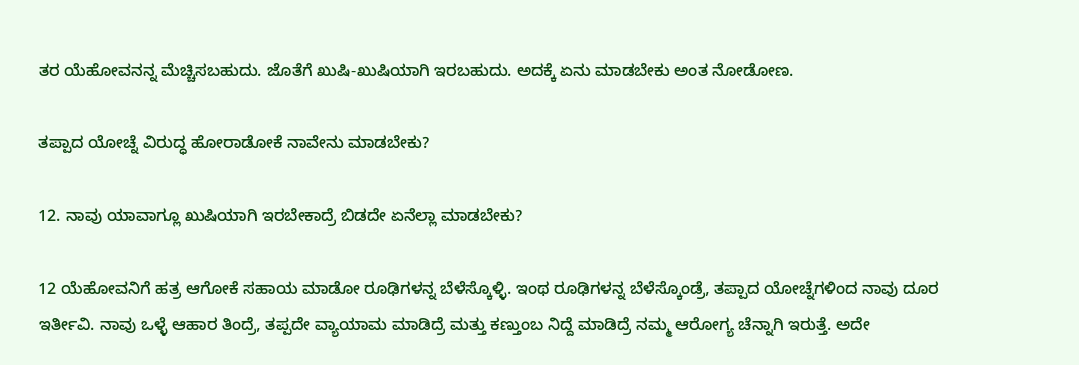ತರ ಯೆಹೋವನನ್ನ ಮೆಚ್ಚಿಸಬಹುದು. ಜೊತೆಗೆ ಖುಷಿ-ಖುಷಿಯಾಗಿ ಇರಬಹುದು. ಅದಕ್ಕೆ ಏನು ಮಾಡಬೇಕು ಅಂತ ನೋಡೋಣ.

ತಪ್ಪಾದ ಯೋಚ್ನೆ ವಿರುದ್ಧ ಹೋರಾಡೋಕೆ ನಾವೇನು ಮಾಡಬೇಕು?

12. ನಾವು ಯಾವಾಗ್ಲೂ ಖುಷಿಯಾಗಿ ಇರಬೇಕಾದ್ರೆ ಬಿಡದೇ ಏನೆಲ್ಲಾ ಮಾಡಬೇಕು?

12 ಯೆಹೋವನಿಗೆ ಹತ್ರ ಆಗೋಕೆ ಸಹಾಯ ಮಾಡೋ ರೂಢಿಗಳನ್ನ ಬೆಳೆಸ್ಕೊಳ್ಳಿ. ಇಂಥ ರೂಢಿಗಳನ್ನ ಬೆಳೆಸ್ಕೊಂಡ್ರೆ, ತಪ್ಪಾದ ಯೋಚ್ನೆಗಳಿಂದ ನಾವು ದೂರ ಇರ್ತೀವಿ. ನಾವು ಒಳ್ಳೆ ಆಹಾರ ತಿಂದ್ರೆ, ತಪ್ಪದೇ ವ್ಯಾಯಾಮ ಮಾಡಿದ್ರೆ ಮತ್ತು ಕಣ್ತುಂಬ ನಿದ್ದೆ ಮಾಡಿದ್ರೆ ನಮ್ಮ ಆರೋಗ್ಯ ಚೆನ್ನಾಗಿ ಇರುತ್ತೆ. ಅದೇ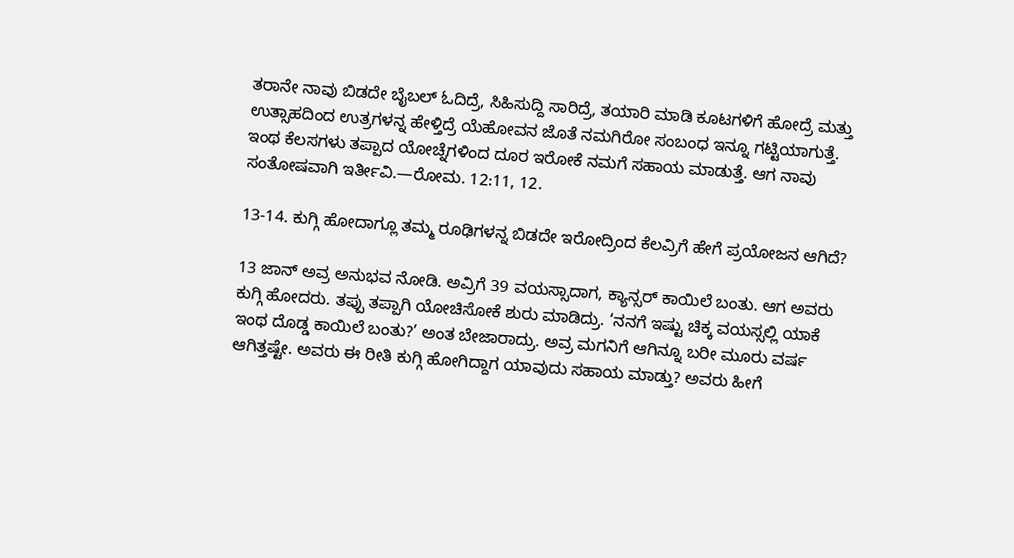ತರಾನೇ ನಾವು ಬಿಡದೇ ಬೈಬಲ್‌ ಓದಿದ್ರೆ, ಸಿಹಿಸುದ್ದಿ ಸಾರಿದ್ರೆ, ತಯಾರಿ ಮಾಡಿ ಕೂಟಗಳಿಗೆ ಹೋದ್ರೆ ಮತ್ತು ಉತ್ಸಾಹದಿಂದ ಉತ್ರಗಳನ್ನ ಹೇಳ್ತಿದ್ರೆ ಯೆಹೋವನ ಜೊತೆ ನಮಗಿರೋ ಸಂಬಂಧ ಇನ್ನೂ ಗಟ್ಟಿಯಾಗುತ್ತೆ. ಇಂಥ ಕೆಲಸಗಳು ತಪ್ಪಾದ ಯೋಚ್ನೆಗಳಿಂದ ದೂರ ಇರೋಕೆ ನಮಗೆ ಸಹಾಯ ಮಾಡುತ್ತೆ. ಆಗ ನಾವು ಸಂತೋಷವಾಗಿ ಇರ್ತೀವಿ.—ರೋಮ. 12:11, 12.

13-14. ಕುಗ್ಗಿ ಹೋದಾಗ್ಲೂ ತಮ್ಮ ರೂಢಿಗಳನ್ನ ಬಿಡದೇ ಇರೋದ್ರಿಂದ ಕೆಲವ್ರಿಗೆ ಹೇಗೆ ಪ್ರಯೋಜನ ಆಗಿದೆ?

13 ಜಾನ್‌ ಅವ್ರ ಅನುಭವ ನೋಡಿ. ಅವ್ರಿಗೆ 39 ವಯಸ್ಸಾದಾಗ, ಕ್ಯಾನ್ಸರ್‌ ಕಾಯಿಲೆ ಬಂತು. ಆಗ ಅವರು ಕುಗ್ಗಿ ಹೋದರು. ತಪ್ಪು ತಪ್ಪಾಗಿ ಯೋಚಿಸೋಕೆ ಶುರು ಮಾಡಿದ್ರು. ‘ನನಗೆ ಇಷ್ಟು ಚಿಕ್ಕ ವಯಸ್ಸಲ್ಲಿ ಯಾಕೆ ಇಂಥ ದೊಡ್ಡ ಕಾಯಿಲೆ ಬಂತು?’ ಅಂತ ಬೇಜಾರಾದ್ರು. ಅವ್ರ ಮಗನಿಗೆ ಆಗಿನ್ನೂ ಬರೀ ಮೂರು ವರ್ಷ ಆಗಿತ್ತಷ್ಟೇ. ಅವರು ಈ ರೀತಿ ಕುಗ್ಗಿ ಹೋಗಿದ್ದಾಗ ಯಾವುದು ಸಹಾಯ ಮಾಡ್ತು? ಅವರು ಹೀಗೆ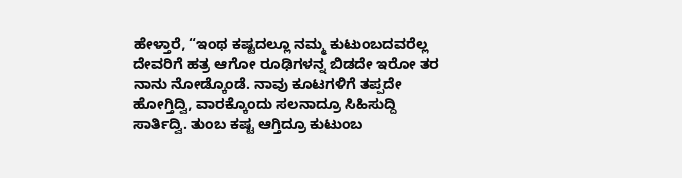ಹೇಳ್ತಾರೆ, “ಇಂಥ ಕಷ್ಟದಲ್ಲೂ ನಮ್ಮ ಕುಟುಂಬದವರೆಲ್ಲ ದೇವರಿಗೆ ಹತ್ರ ಆಗೋ ರೂಢಿಗಳನ್ನ ಬಿಡದೇ ಇರೋ ತರ ನಾನು ನೋಡ್ಕೊಂಡೆ. ನಾವು ಕೂಟಗಳಿಗೆ ತಪ್ಪದೇ ಹೋಗ್ತಿದ್ವಿ, ವಾರಕ್ಕೊಂದು ಸಲನಾದ್ರೂ ಸಿಹಿಸುದ್ದಿ ಸಾರ್ತಿದ್ವಿ. ತುಂಬ ಕಷ್ಟ ಆಗ್ತಿದ್ರೂ ಕುಟುಂಬ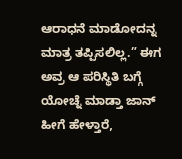ಆರಾಧನೆ ಮಾಡೋದನ್ನ ಮಾತ್ರ ತಪ್ಪಿಸಲಿಲ್ಲ.” ಈಗ ಅವ್ರ ಆ ಪರಿಸ್ಥಿತಿ ಬಗ್ಗೆ ಯೋಚ್ನೆ ಮಾಡ್ತಾ ಜಾನ್‌ ಹೀಗೆ ಹೇಳ್ತಾರೆ,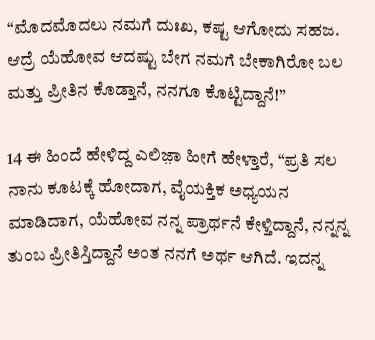“ಮೊದಮೊದಲು ನಮಗೆ ದುಃಖ, ಕಷ್ಟ ಆಗೋದು ಸಹಜ. ಆದ್ರೆ ಯೆಹೋವ ಆದಷ್ಟು ಬೇಗ ನಮಗೆ ಬೇಕಾಗಿರೋ ಬಲ ಮತ್ತು ಪ್ರೀತಿನ ಕೊಡ್ತಾನೆ, ನನಗೂ ಕೊಟ್ಟಿದ್ದಾನೆ!”

14 ಈ ಹಿಂದೆ ಹೇಳಿದ್ದ ಎಲಿಜ಼ಾ ಹೀಗೆ ಹೇಳ್ತಾರೆ, “ಪ್ರತಿ ಸಲ ನಾನು ಕೂಟಕ್ಕೆ ಹೋದಾಗ, ವೈಯಕ್ತಿಕ ಅಧ್ಯಯನ ಮಾಡಿದಾಗ, ಯೆಹೋವ ನನ್ನ ಪ್ರಾರ್ಥನೆ ಕೇಳ್ತಿದ್ದಾನೆ, ನನ್ನನ್ನ ತುಂಬ ಪ್ರೀತಿಸ್ತಿದ್ದಾನೆ ಅಂತ ನನಗೆ ಅರ್ಥ ಆಗಿದೆ. ಇದನ್ನ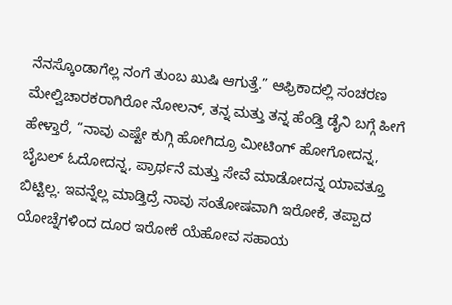ನೆನಸ್ಕೊಂಡಾಗೆಲ್ಲ ನಂಗೆ ತುಂಬ ಖುಷಿ ಆಗುತ್ತೆ.” ಆಫ್ರಿಕಾದಲ್ಲಿ ಸಂಚರಣ ಮೇಲ್ವಿಚಾರಕರಾಗಿರೋ ನೋಲನ್‌, ತನ್ನ ಮತ್ತು ತನ್ನ ಹೆಂಡ್ತಿ ಡೈನಿ ಬಗ್ಗೆ ಹೀಗೆ ಹೇಳ್ತಾರೆ, “ನಾವು ಎಷ್ಟೇ ಕುಗ್ಗಿ ಹೋಗಿದ್ರೂ ಮೀಟಿಂಗ್‌ ಹೋಗೋದನ್ನ, ಬೈಬಲ್‌ ಓದೋದನ್ನ, ಪ್ರಾರ್ಥನೆ ಮತ್ತು ಸೇವೆ ಮಾಡೋದನ್ನ ಯಾವತ್ತೂ ಬಿಟ್ಟಿಲ್ಲ. ಇವನ್ನೆಲ್ಲ ಮಾಡ್ತಿದ್ರೆ ನಾವು ಸಂತೋಷವಾಗಿ ಇರೋಕೆ, ತಪ್ಪಾದ ಯೋಚ್ನೆಗಳಿಂದ ದೂರ ಇರೋಕೆ ಯೆಹೋವ ಸಹಾಯ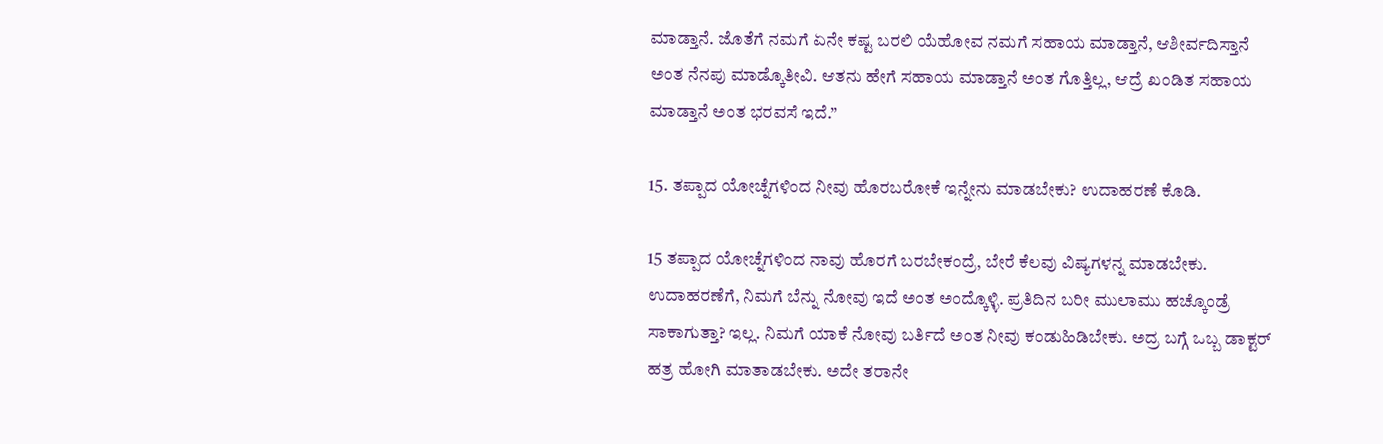ಮಾಡ್ತಾನೆ. ಜೊತೆಗೆ ನಮಗೆ ಏನೇ ಕಷ್ಟ ಬರಲಿ ಯೆಹೋವ ನಮಗೆ ಸಹಾಯ ಮಾಡ್ತಾನೆ, ಆಶೀರ್ವದಿಸ್ತಾನೆ ಅಂತ ನೆನಪು ಮಾಡ್ಕೊತೀವಿ. ಆತನು ಹೇಗೆ ಸಹಾಯ ಮಾಡ್ತಾನೆ ಅಂತ ಗೊತ್ತಿಲ್ಲ, ಆದ್ರೆ ಖಂಡಿತ ಸಹಾಯ ಮಾಡ್ತಾನೆ ಅಂತ ಭರವಸೆ ಇದೆ.”

15. ತಪ್ಪಾದ ಯೋಚ್ನೆಗಳಿಂದ ನೀವು ಹೊರಬರೋಕೆ ಇನ್ನೇನು ಮಾಡಬೇಕು? ಉದಾಹರಣೆ ಕೊಡಿ.

15 ತಪ್ಪಾದ ಯೋಚ್ನೆಗಳಿಂದ ನಾವು ಹೊರಗೆ ಬರಬೇಕಂದ್ರೆ, ಬೇರೆ ಕೆಲವು ವಿಷ್ಯಗಳನ್ನ ಮಾಡಬೇಕು. ಉದಾಹರಣೆಗೆ, ನಿಮಗೆ ಬೆನ್ನು ನೋವು ಇದೆ ಅಂತ ಅಂದ್ಕೊಳ್ಳಿ. ಪ್ರತಿದಿನ ಬರೀ ಮುಲಾಮು ಹಚ್ಕೊಂಡ್ರೆ ಸಾಕಾಗುತ್ತಾ? ಇಲ್ಲ. ನಿಮಗೆ ಯಾಕೆ ನೋವು ಬರ್ತಿದೆ ಅಂತ ನೀವು ಕಂಡುಹಿಡಿಬೇಕು. ಅದ್ರ ಬಗ್ಗೆ ಒಬ್ಬ ಡಾಕ್ಟರ್‌ ಹತ್ರ ಹೋಗಿ ಮಾತಾಡಬೇಕು. ಅದೇ ತರಾನೇ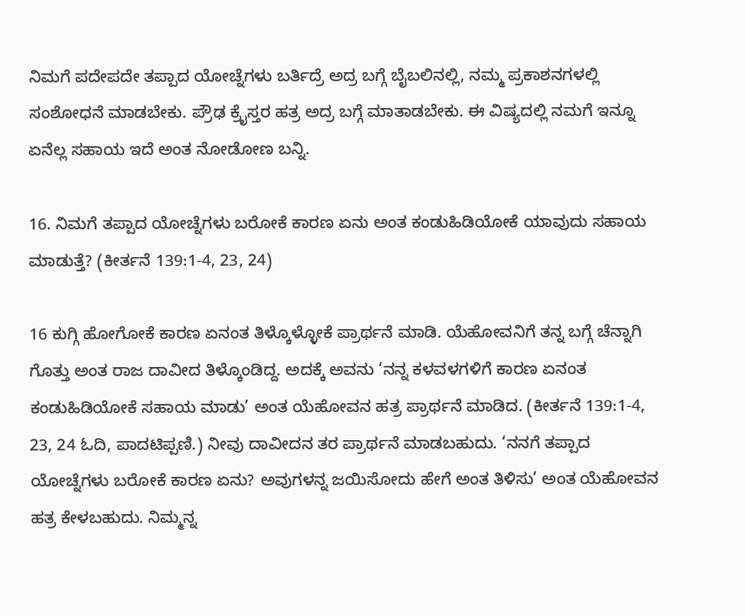ನಿಮಗೆ ಪದೇಪದೇ ತಪ್ಪಾದ ಯೋಚ್ನೆಗಳು ಬರ್ತಿದ್ರೆ ಅದ್ರ ಬಗ್ಗೆ ಬೈಬಲಿನಲ್ಲಿ, ನಮ್ಮ ಪ್ರಕಾಶನಗಳಲ್ಲಿ ಸಂಶೋಧನೆ ಮಾಡಬೇಕು. ಪ್ರೌಢ ಕ್ರೈಸ್ತರ ಹತ್ರ ಅದ್ರ ಬಗ್ಗೆ ಮಾತಾಡಬೇಕು. ಈ ವಿಷ್ಯದಲ್ಲಿ ನಮಗೆ ಇನ್ನೂ ಏನೆಲ್ಲ ಸಹಾಯ ಇದೆ ಅಂತ ನೋಡೋಣ ಬನ್ನಿ.

16. ನಿಮಗೆ ತಪ್ಪಾದ ಯೋಚ್ನೆಗಳು ಬರೋಕೆ ಕಾರಣ ಏನು ಅಂತ ಕಂಡುಹಿಡಿಯೋಕೆ ಯಾವುದು ಸಹಾಯ ಮಾಡುತ್ತೆ? (ಕೀರ್ತನೆ 139:1-4, 23, 24)

16 ಕುಗ್ಗಿ ಹೋಗೋಕೆ ಕಾರಣ ಏನಂತ ತಿಳ್ಕೊಳ್ಳೋಕೆ ಪ್ರಾರ್ಥನೆ ಮಾಡಿ. ಯೆಹೋವನಿಗೆ ತನ್ನ ಬಗ್ಗೆ ಚೆನ್ನಾಗಿ ಗೊತ್ತು ಅಂತ ರಾಜ ದಾವೀದ ತಿಳ್ಕೊಂಡಿದ್ದ. ಅದಕ್ಕೆ ಅವನು ‘ನನ್ನ ಕಳವಳಗಳಿಗೆ ಕಾರಣ ಏನಂತ ಕಂಡುಹಿಡಿಯೋಕೆ ಸಹಾಯ ಮಾಡು’ ಅಂತ ಯೆಹೋವನ ಹತ್ರ ಪ್ರಾರ್ಥನೆ ಮಾಡಿದ. (ಕೀರ್ತನೆ 139:1-4, 23, 24 ಓದಿ, ಪಾದಟಿಪ್ಪಣಿ.) ನೀವು ದಾವೀದನ ತರ ಪ್ರಾರ್ಥನೆ ಮಾಡಬಹುದು. ‘ನನಗೆ ತಪ್ಪಾದ ಯೋಚ್ನೆಗಳು ಬರೋಕೆ ಕಾರಣ ಏನು? ಅವುಗಳನ್ನ ಜಯಿಸೋದು ಹೇಗೆ ಅಂತ ತಿಳಿಸು’ ಅಂತ ಯೆಹೋವನ ಹತ್ರ ಕೇಳಬಹುದು. ನಿಮ್ಮನ್ನ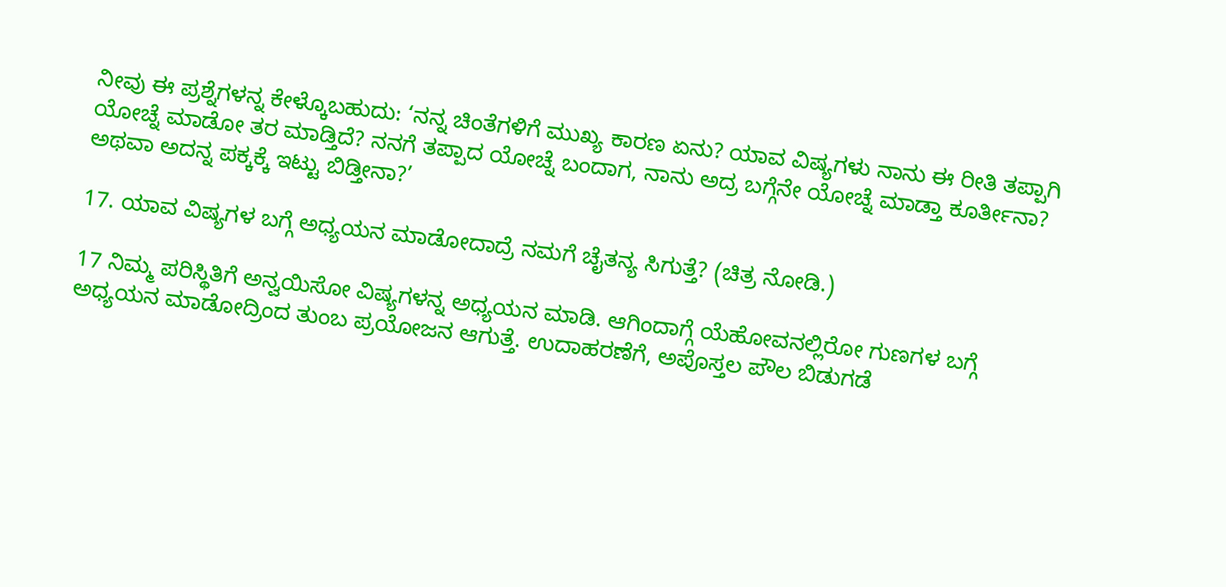ನೀವು ಈ ಪ್ರಶ್ನೆಗಳನ್ನ ಕೇಳ್ಕೊಬಹುದು: ‘ನನ್ನ ಚಿಂತೆಗಳಿಗೆ ಮುಖ್ಯ ಕಾರಣ ಏನು? ಯಾವ ವಿಷ್ಯಗಳು ನಾನು ಈ ರೀತಿ ತಪ್ಪಾಗಿ ಯೋಚ್ನೆ ಮಾಡೋ ತರ ಮಾಡ್ತಿದೆ? ನನಗೆ ತಪ್ಪಾದ ಯೋಚ್ನೆ ಬಂದಾಗ, ನಾನು ಅದ್ರ ಬಗ್ಗೆನೇ ಯೋಚ್ನೆ ಮಾಡ್ತಾ ಕೂರ್ತೀನಾ? ಅಥವಾ ಅದನ್ನ ಪಕ್ಕಕ್ಕೆ ಇಟ್ಟು ಬಿಡ್ತೀನಾ?’

17. ಯಾವ ವಿಷ್ಯಗಳ ಬಗ್ಗೆ ಅಧ್ಯಯನ ಮಾಡೋದಾದ್ರೆ ನಮಗೆ ಚೈತನ್ಯ ಸಿಗುತ್ತೆ? (ಚಿತ್ರ ನೋಡಿ.)

17 ನಿಮ್ಮ ಪರಿಸ್ಥಿತಿಗೆ ಅನ್ವಯಿಸೋ ವಿಷ್ಯಗಳನ್ನ ಅಧ್ಯಯನ ಮಾಡಿ. ಆಗಿಂದಾಗ್ಗೆ ಯೆಹೋವನಲ್ಲಿರೋ ಗುಣಗಳ ಬಗ್ಗೆ ಅಧ್ಯಯನ ಮಾಡೋದ್ರಿಂದ ತುಂಬ ಪ್ರಯೋಜನ ಆಗುತ್ತೆ. ಉದಾಹರಣೆಗೆ, ಅಪೊಸ್ತಲ ಪೌಲ ಬಿಡುಗಡೆ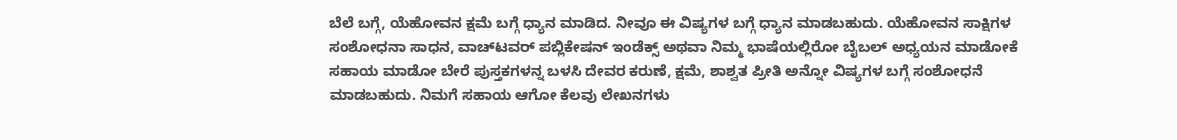ಬೆಲೆ ಬಗ್ಗೆ, ಯೆಹೋವನ ಕ್ಷಮೆ ಬಗ್ಗೆ ಧ್ಯಾನ ಮಾಡಿದ. ನೀವೂ ಈ ವಿಷ್ಯಗಳ ಬಗ್ಗೆ ಧ್ಯಾನ ಮಾಡಬಹುದು. ಯೆಹೋವನ ಸಾಕ್ಷಿಗಳ ಸಂಶೋಧನಾ ಸಾಧನ, ವಾಚ್‌ಟವರ್‌ ಪಬ್ಲಿಕೇಷನ್‌ ಇಂಡೆಕ್ಸ್‌ ಅಥವಾ ನಿಮ್ಮ ಭಾಷೆಯಲ್ಲಿರೋ ಬೈಬಲ್‌ ಅಧ್ಯಯನ ಮಾಡೋಕೆ ಸಹಾಯ ಮಾಡೋ ಬೇರೆ ಪುಸ್ತಕಗಳನ್ನ ಬಳಸಿ ದೇವರ ಕರುಣೆ, ಕ್ಷಮೆ, ಶಾಶ್ವತ ಪ್ರೀತಿ ಅನ್ನೋ ವಿಷ್ಯಗಳ ಬಗ್ಗೆ ಸಂಶೋಧನೆ ಮಾಡಬಹುದು. ನಿಮಗೆ ಸಹಾಯ ಆಗೋ ಕೆಲವು ಲೇಖನಗಳು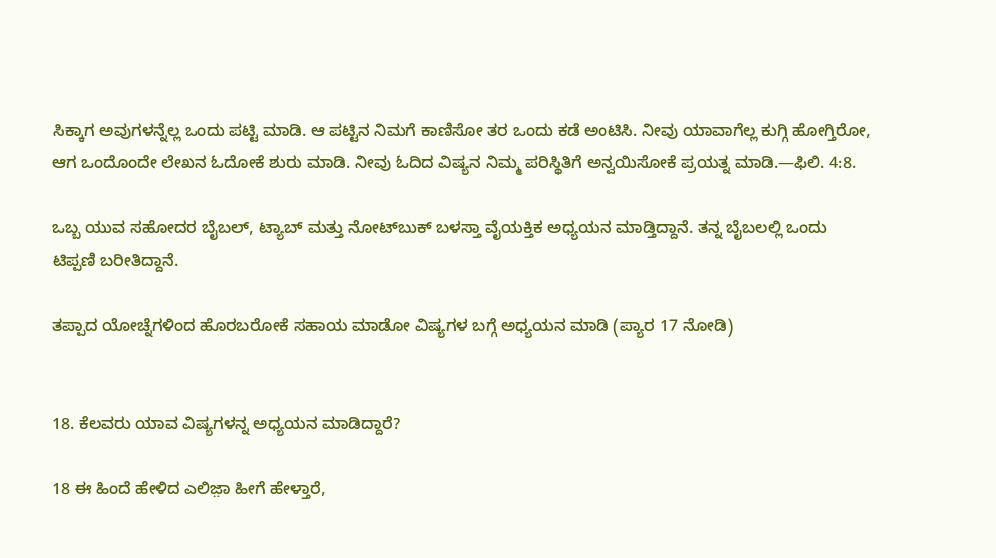ಸಿಕ್ಕಾಗ ಅವುಗಳನ್ನೆಲ್ಲ ಒಂದು ಪಟ್ಟಿ ಮಾಡಿ. ಆ ಪಟ್ಟಿನ ನಿಮಗೆ ಕಾಣಿಸೋ ತರ ಒಂದು ಕಡೆ ಅಂಟಿಸಿ. ನೀವು ಯಾವಾಗೆಲ್ಲ ಕುಗ್ಗಿ ಹೋಗ್ತಿರೋ, ಆಗ ಒಂದೊಂದೇ ಲೇಖನ ಓದೋಕೆ ಶುರು ಮಾಡಿ. ನೀವು ಓದಿದ ವಿಷ್ಯನ ನಿಮ್ಮ ಪರಿಸ್ಥಿತಿಗೆ ಅನ್ವಯಿಸೋಕೆ ಪ್ರಯತ್ನ ಮಾಡಿ.—ಫಿಲಿ. 4:8.

ಒಬ್ಬ ಯುವ ಸಹೋದರ ಬೈಬಲ್‌, ಟ್ಯಾಬ್‌ ಮತ್ತು ನೋಟ್‌ಬುಕ್‌ ಬಳಸ್ತಾ ವೈಯಕ್ತಿಕ ಅಧ್ಯಯನ ಮಾಡ್ತಿದ್ದಾನೆ. ತನ್ನ ಬೈಬಲಲ್ಲಿ ಒಂದು ಟಿಪ್ಪಣಿ ಬರೀತಿದ್ದಾನೆ.

ತಪ್ಪಾದ ಯೋಚ್ನೆಗಳಿಂದ ಹೊರಬರೋಕೆ ಸಹಾಯ ಮಾಡೋ ವಿಷ್ಯಗಳ ಬಗ್ಗೆ ಅಧ್ಯಯನ ಮಾಡಿ (ಪ್ಯಾರ 17 ನೋಡಿ)


18. ಕೆಲವರು ಯಾವ ವಿಷ್ಯಗಳನ್ನ ಅಧ್ಯಯನ ಮಾಡಿದ್ದಾರೆ?

18 ಈ ಹಿಂದೆ ಹೇಳಿದ ಎಲಿಜ಼ಾ ಹೀಗೆ ಹೇಳ್ತಾರೆ,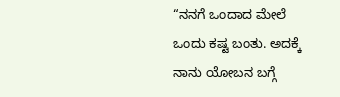“ನನಗೆ ಒಂದಾದ ಮೇಲೆ ಒಂದು ಕಷ್ಟ ಬಂತು. ಅದಕ್ಕೆ ನಾನು ಯೋಬನ ಬಗ್ಗೆ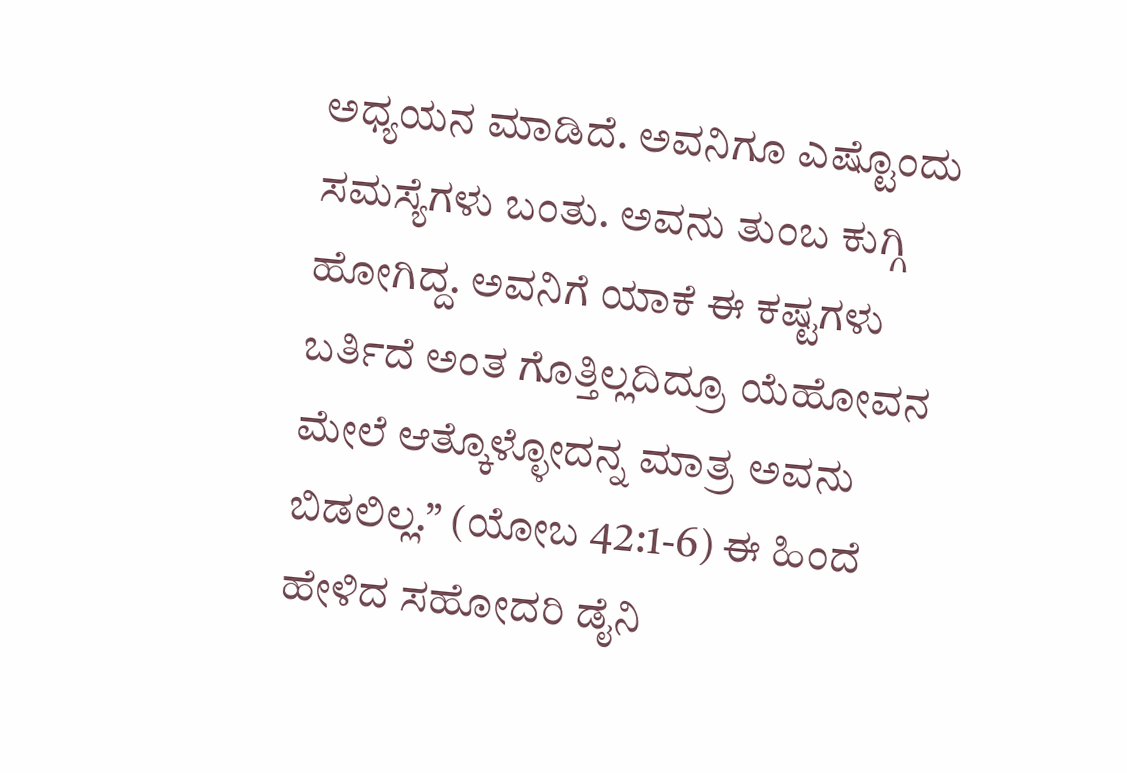ಅಧ್ಯಯನ ಮಾಡಿದೆ. ಅವನಿಗೂ ಎಷ್ಟೊಂದು ಸಮಸ್ಯೆಗಳು ಬಂತು. ಅವನು ತುಂಬ ಕುಗ್ಗಿ ಹೋಗಿದ್ದ. ಅವನಿಗೆ ಯಾಕೆ ಈ ಕಷ್ಟಗಳು ಬರ್ತಿದೆ ಅಂತ ಗೊತ್ತಿಲ್ಲದಿದ್ರೂ ಯೆಹೋವನ ಮೇಲೆ ಆತ್ಕೊಳ್ಳೋದನ್ನ ಮಾತ್ರ ಅವನು ಬಿಡಲಿಲ್ಲ.” (ಯೋಬ 42:1-6) ಈ ಹಿಂದೆ ಹೇಳಿದ ಸಹೋದರಿ ಡೈನಿ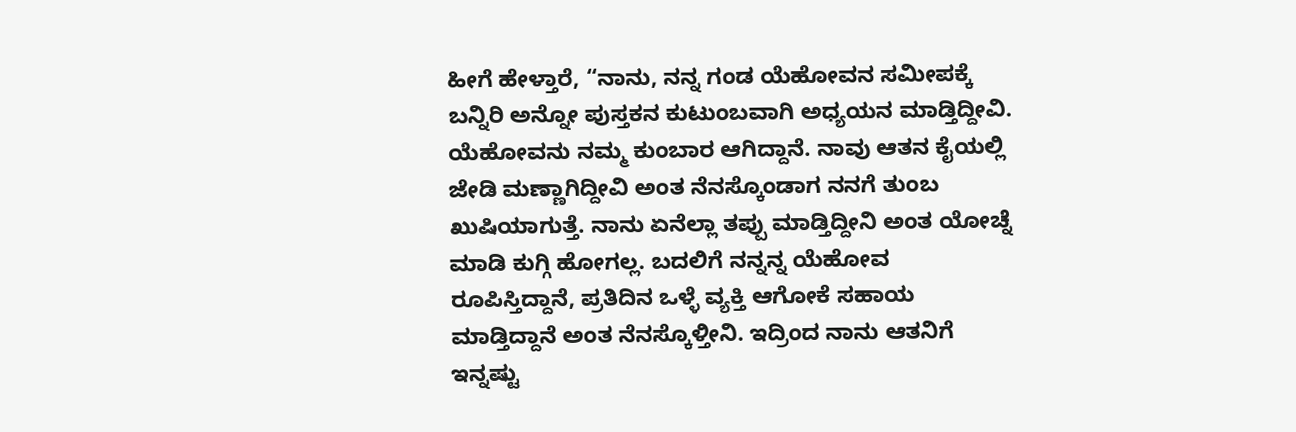ಹೀಗೆ ಹೇಳ್ತಾರೆ, “ನಾನು, ನನ್ನ ಗಂಡ ಯೆಹೋವನ ಸಮೀಪಕ್ಕೆ ಬನ್ನಿರಿ ಅನ್ನೋ ಪುಸ್ತಕನ ಕುಟುಂಬವಾಗಿ ಅಧ್ಯಯನ ಮಾಡ್ತಿದ್ದೀವಿ. ಯೆಹೋವನು ನಮ್ಮ ಕುಂಬಾರ ಆಗಿದ್ದಾನೆ. ನಾವು ಆತನ ಕೈಯಲ್ಲಿ ಜೇಡಿ ಮಣ್ಣಾಗಿದ್ದೀವಿ ಅಂತ ನೆನಸ್ಕೊಂಡಾಗ ನನಗೆ ತುಂಬ ಖುಷಿಯಾಗುತ್ತೆ. ನಾನು ಏನೆಲ್ಲಾ ತಪ್ಪು ಮಾಡ್ತಿದ್ದೀನಿ ಅಂತ ಯೋಚ್ನೆ ಮಾಡಿ ಕುಗ್ಗಿ ಹೋಗಲ್ಲ. ಬದಲಿಗೆ ನನ್ನನ್ನ ಯೆಹೋವ ರೂಪಿಸ್ತಿದ್ದಾನೆ, ಪ್ರತಿದಿನ ಒಳ್ಳೆ ವ್ಯಕ್ತಿ ಆಗೋಕೆ ಸಹಾಯ ಮಾಡ್ತಿದ್ದಾನೆ ಅಂತ ನೆನಸ್ಕೊಳ್ತೀನಿ. ಇದ್ರಿಂದ ನಾನು ಆತನಿಗೆ ಇನ್ನಷ್ಟು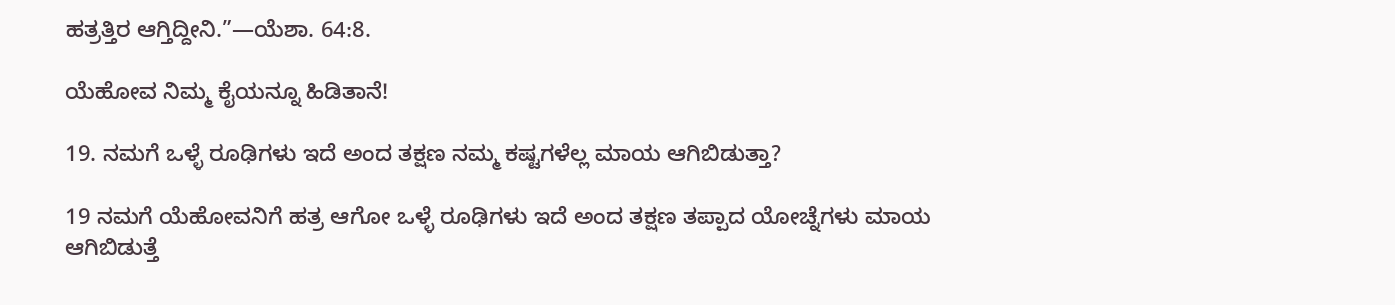ಹತ್ರತ್ತಿರ ಆಗ್ತಿದ್ದೀನಿ.”—ಯೆಶಾ. 64:8.

ಯೆಹೋವ ನಿಮ್ಮ ಕೈಯನ್ನೂ ಹಿಡಿತಾನೆ!

19. ನಮಗೆ ಒಳ್ಳೆ ರೂಢಿಗಳು ಇದೆ ಅಂದ ತಕ್ಷಣ ನಮ್ಮ ಕಷ್ಟಗಳೆಲ್ಲ ಮಾಯ ಆಗಿಬಿಡುತ್ತಾ?

19 ನಮಗೆ ಯೆಹೋವನಿಗೆ ಹತ್ರ ಆಗೋ ಒಳ್ಳೆ ರೂಢಿಗಳು ಇದೆ ಅಂದ ತಕ್ಷಣ ತಪ್ಪಾದ ಯೋಚ್ನೆಗಳು ಮಾಯ ಆಗಿಬಿಡುತ್ತೆ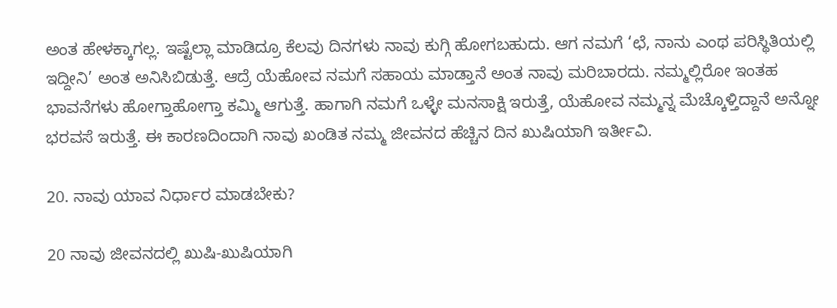ಅಂತ ಹೇಳಕ್ಕಾಗಲ್ಲ. ಇಷ್ಟೆಲ್ಲಾ ಮಾಡಿದ್ರೂ ಕೆಲವು ದಿನಗಳು ನಾವು ಕುಗ್ಗಿ ಹೋಗಬಹುದು. ಆಗ ನಮಗೆ ‘ಛೆ, ನಾನು ಎಂಥ ಪರಿಸ್ಥಿತಿಯಲ್ಲಿ ಇದ್ದೀನಿ’ ಅಂತ ಅನಿಸಿಬಿಡುತ್ತೆ. ಆದ್ರೆ ಯೆಹೋವ ನಮಗೆ ಸಹಾಯ ಮಾಡ್ತಾನೆ ಅಂತ ನಾವು ಮರಿಬಾರದು. ನಮ್ಮಲ್ಲಿರೋ ಇಂತಹ ಭಾವನೆಗಳು ಹೋಗ್ತಾಹೋಗ್ತಾ ಕಮ್ಮಿ ಆಗುತ್ತೆ. ಹಾಗಾಗಿ ನಮಗೆ ಒಳ್ಳೇ ಮನಸಾಕ್ಷಿ ಇರುತ್ತೆ, ಯೆಹೋವ ನಮ್ಮನ್ನ ಮೆಚ್ಕೊಳ್ತಿದ್ದಾನೆ ಅನ್ನೋ ಭರವಸೆ ಇರುತ್ತೆ. ಈ ಕಾರಣದಿಂದಾಗಿ ನಾವು ಖಂಡಿತ ನಮ್ಮ ಜೀವನದ ಹೆಚ್ಚಿನ ದಿನ ಖುಷಿಯಾಗಿ ಇರ್ತೀವಿ.

20. ನಾವು ಯಾವ ನಿರ್ಧಾರ ಮಾಡಬೇಕು?

20 ನಾವು ಜೀವನದಲ್ಲಿ ಖುಷಿ-ಖುಷಿಯಾಗಿ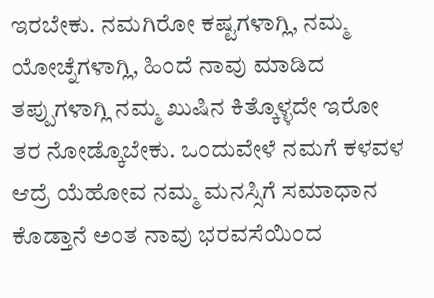ಇರಬೇಕು. ನಮಗಿರೋ ಕಷ್ಟಗಳಾಗ್ಲಿ, ನಮ್ಮ ಯೋಚ್ನೆಗಳಾಗ್ಲಿ, ಹಿಂದೆ ನಾವು ಮಾಡಿದ ತಪ್ಪುಗಳಾಗ್ಲಿ ನಮ್ಮ ಖುಷಿನ ಕಿತ್ಕೊಳ್ಳದೇ ಇರೋ ತರ ನೋಡ್ಕೊಬೇಕು. ಒಂದುವೇಳೆ ನಮಗೆ ಕಳವಳ ಆದ್ರೆ ಯೆಹೋವ ನಮ್ಮ ಮನಸ್ಸಿಗೆ ಸಮಾಧಾನ ಕೊಡ್ತಾನೆ ಅಂತ ನಾವು ಭರವಸೆಯಿಂದ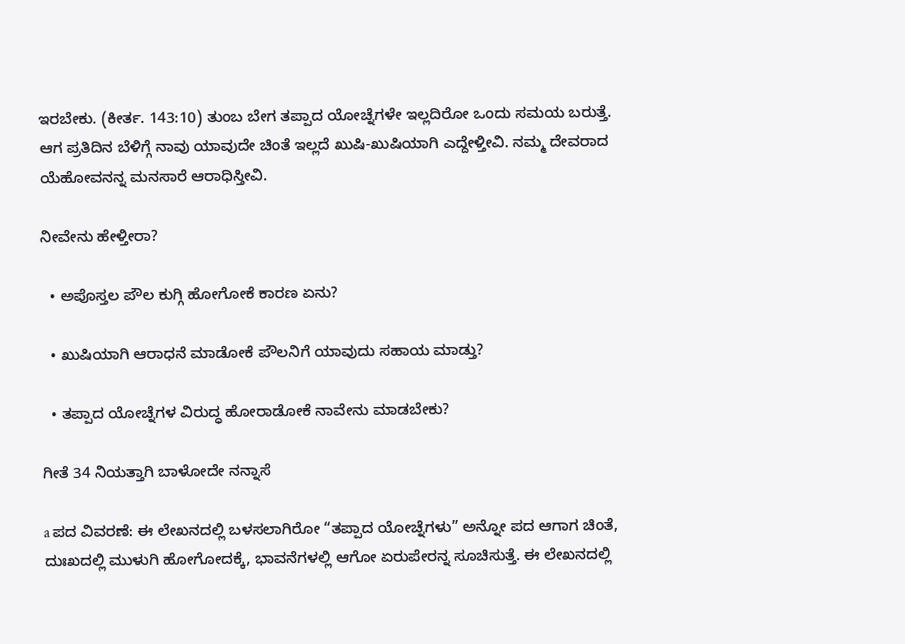ಇರಬೇಕು. (ಕೀರ್ತ. 143:10) ತುಂಬ ಬೇಗ ತಪ್ಪಾದ ಯೋಚ್ನೆಗಳೇ ಇಲ್ಲದಿರೋ ಒಂದು ಸಮಯ ಬರುತ್ತೆ. ಆಗ ಪ್ರತಿದಿನ ಬೆಳಿಗ್ಗೆ ನಾವು ಯಾವುದೇ ಚಿಂತೆ ಇಲ್ಲದೆ ಖುಷಿ-ಖುಷಿಯಾಗಿ ಎದ್ದೇಳ್ತೀವಿ. ನಮ್ಮ ದೇವರಾದ ಯೆಹೋವನನ್ನ ಮನಸಾರೆ ಆರಾಧಿಸ್ತೀವಿ.

ನೀವೇನು ಹೇಳ್ತೀರಾ?

  • ಅಪೊಸ್ತಲ ಪೌಲ ಕುಗ್ಗಿ ಹೋಗೋಕೆ ಕಾರಣ ಏನು?

  • ಖುಷಿಯಾಗಿ ಆರಾಧನೆ ಮಾಡೋಕೆ ಪೌಲನಿಗೆ ಯಾವುದು ಸಹಾಯ ಮಾಡ್ತು?

  • ತಪ್ಪಾದ ಯೋಚ್ನೆಗಳ ವಿರುದ್ಧ ಹೋರಾಡೋಕೆ ನಾವೇನು ಮಾಡಬೇಕು?

ಗೀತೆ 34 ನಿಯತ್ತಾಗಿ ಬಾಳೋದೇ ನನ್ನಾಸೆ

a ಪದ ವಿವರಣೆ: ಈ ಲೇಖನದಲ್ಲಿ ಬಳಸಲಾಗಿರೋ “ತಪ್ಪಾದ ಯೋಚ್ನೆಗಳು” ಅನ್ನೋ ಪದ ಆಗಾಗ ಚಿಂತೆ, ದುಃಖದಲ್ಲಿ ಮುಳುಗಿ ಹೋಗೋದಕ್ಕೆ, ಭಾವನೆಗಳಲ್ಲಿ ಆಗೋ ಏರುಪೇರನ್ನ ಸೂಚಿಸುತ್ತೆ. ಈ ಲೇಖನದಲ್ಲಿ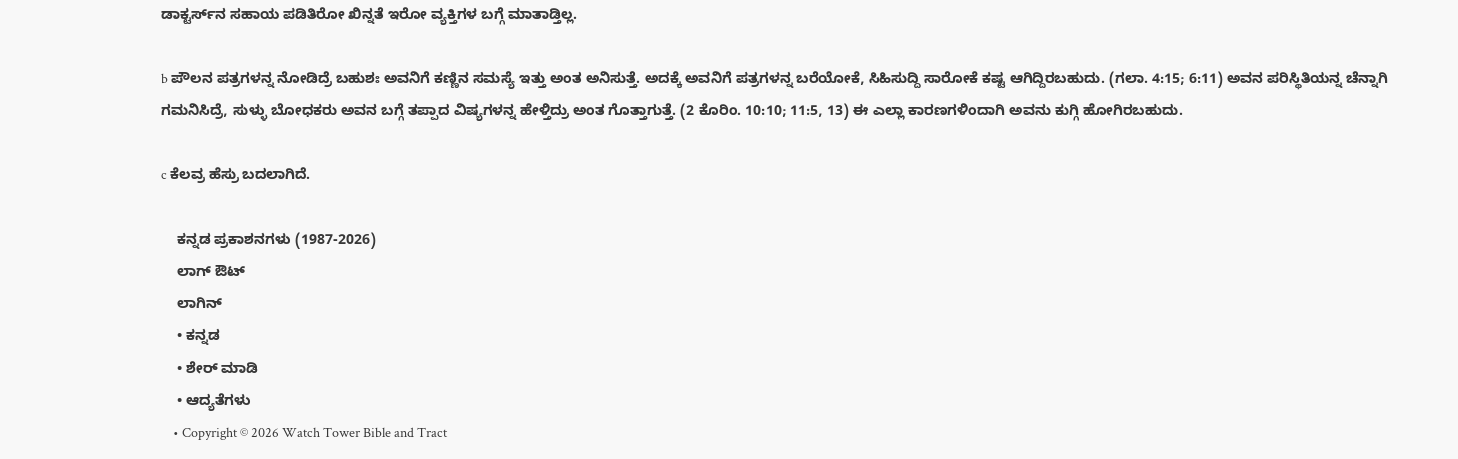ಡಾಕ್ಟರ್ಸ್‌ನ ಸಹಾಯ ಪಡಿತಿರೋ ಖಿನ್ನತೆ ಇರೋ ವ್ಯಕ್ತಿಗಳ ಬಗ್ಗೆ ಮಾತಾಡ್ತಿಲ್ಲ.

b ಪೌಲನ ಪತ್ರಗಳನ್ನ ನೋಡಿದ್ರೆ ಬಹುಶಃ ಅವನಿಗೆ ಕಣ್ಣಿನ ಸಮಸ್ಯೆ ಇತ್ತು ಅಂತ ಅನಿಸುತ್ತೆ. ಅದಕ್ಕೆ ಅವನಿಗೆ ಪತ್ರಗಳನ್ನ ಬರೆಯೋಕೆ, ಸಿಹಿಸುದ್ದಿ ಸಾರೋಕೆ ಕಷ್ಟ ಆಗಿದ್ದಿರಬಹುದು. (ಗಲಾ. 4:15; 6:11) ಅವನ ಪರಿಸ್ಥಿತಿಯನ್ನ ಚೆನ್ನಾಗಿ ಗಮನಿಸಿದ್ರೆ, ಸುಳ್ಳು ಬೋಧಕರು ಅವನ ಬಗ್ಗೆ ತಪ್ಪಾದ ವಿಷ್ಯಗಳನ್ನ ಹೇಳ್ತಿದ್ರು ಅಂತ ಗೊತ್ತಾಗುತ್ತೆ. (2 ಕೊರಿಂ. 10:10; 11:5, 13) ಈ ಎಲ್ಲಾ ಕಾರಣಗಳಿಂದಾಗಿ ಅವನು ಕುಗ್ಗಿ ಹೋಗಿರಬಹುದು.

c ಕೆಲವ್ರ ಹೆಸ್ರು ಬದಲಾಗಿದೆ.

    ಕನ್ನಡ ಪ್ರಕಾಶನಗಳು (1987-2026)
    ಲಾಗ್ ಔಟ್
    ಲಾಗಿನ್
    • ಕನ್ನಡ
    • ಶೇರ್ ಮಾಡಿ
    • ಆದ್ಯತೆಗಳು
    • Copyright © 2026 Watch Tower Bible and Tract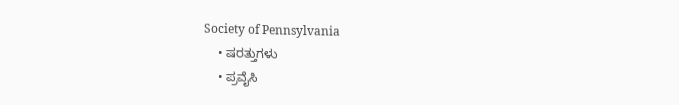Society of Pennsylvania
    • ಷರತ್ತುಗಳು
    • ಪ್ರವೈಸಿ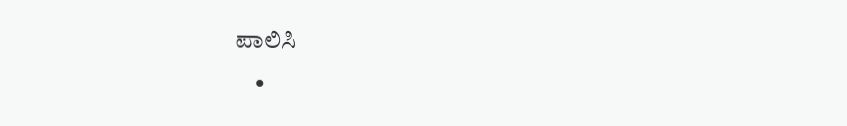ಪಾಲಿಸಿ
    •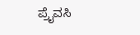ಪ್ರೈವಸಿ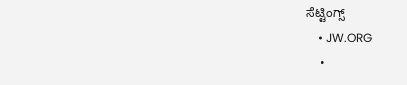ಸೆಟ್ಟಿಂಗ್ಸ್
    • JW.ORG
    •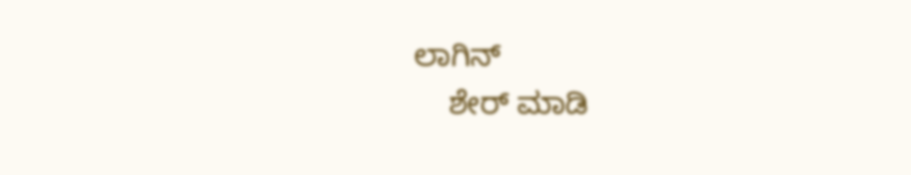ಲಾಗಿನ್
    ಶೇರ್ ಮಾಡಿ